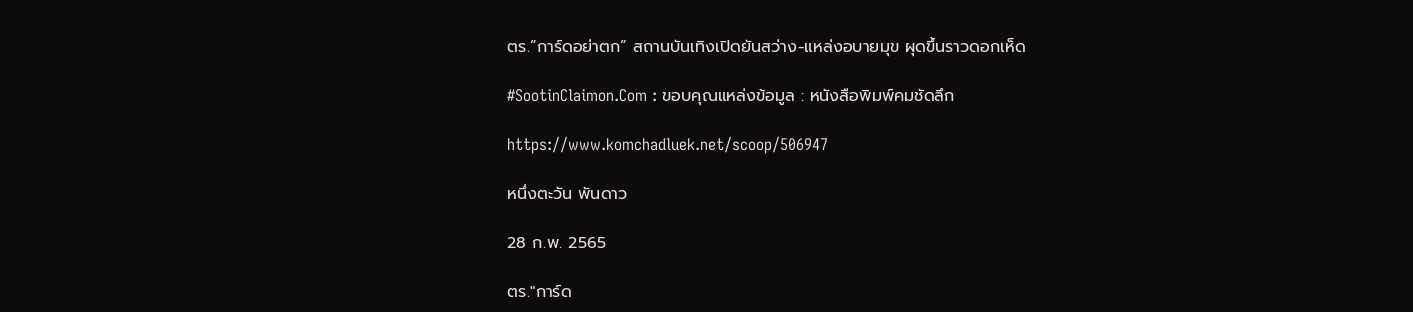ตร.”การ์ดอย่าตก” สถานบันเทิงเปิดยันสว่าง-แหล่งอบายมุข ผุดขึ้นราวดอกเห็ด

#SootinClaimon.Com : ขอบคุณแหล่งข้อมูล : หนังสือพิมพ์คมชัดลึก

https://www.komchadluek.net/scoop/506947

หนึ่งตะวัน พันดาว

28 ก.พ. 2565

ตร."การ์ด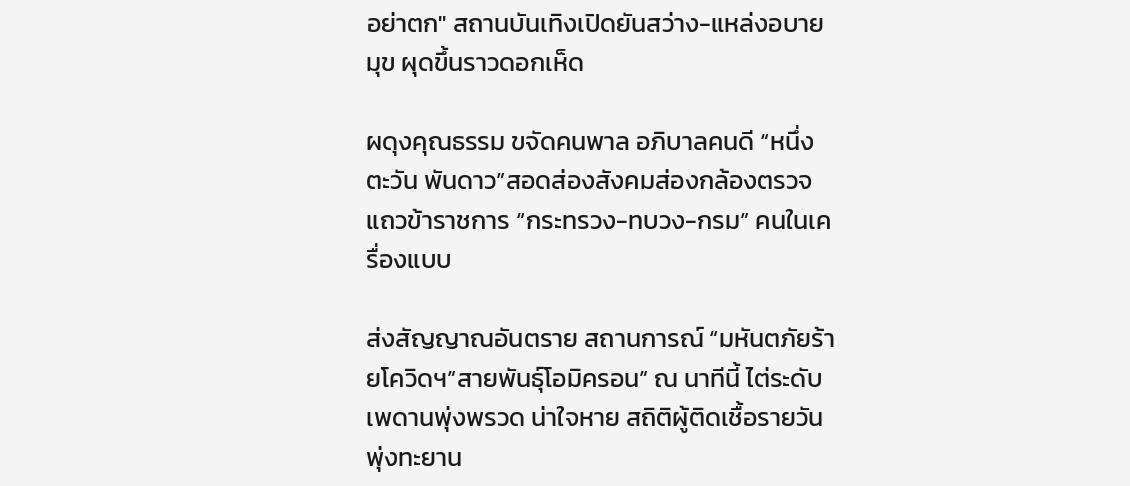อย่าตก" สถานบันเทิงเปิดยันสว่าง-แหล่งอบายมุข ผุดขึ้นราวดอกเห็ด

ผดุงคุณธรรม ขจัดคนพาล อภิบาลคนดี “หนึ่งตะวัน พันดาว”สอดส่องสังคมส่องกล้องตรวจแถวข้าราชการ “กระทรวง-ทบวง-กรม” คนในเครื่องแบบ

ส่งสัญญาณอันตราย สถานการณ์ “มหันตภัยร้ายโควิดฯ”สายพันธุ์โอมิครอน” ณ นาทีนี้ ไต่ระดับเพดานพุ่งพรวด น่าใจหาย สถิติผู้ติดเชื้อรายวันพุ่งทะยาน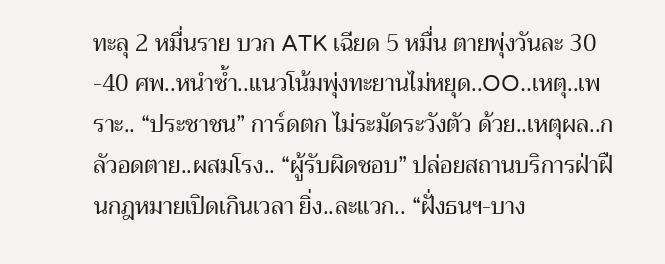ทะลุ 2 หมื่นราย บวก ATK เฉียด 5 หมื่น ตายพุ่งวันละ 30 -40 ศพ..หนำซ้ำ..แนวโน้มพุ่งทะยานไม่หยุด..OO..เหตุ..เพราะ.. “ประชาชน” การ์ดตก ไม่ระมัดระวังตัว ด้วย..เหตุผล..กลัวอดตาย..ผสมโรง.. “ผู้รับผิดชอบ” ปล่อยสถานบริการฝ่าฝืนกฎหมายเปิดเกินเวลา ยิ่ง..ละแวก.. “ฝั่งธนฯ-บาง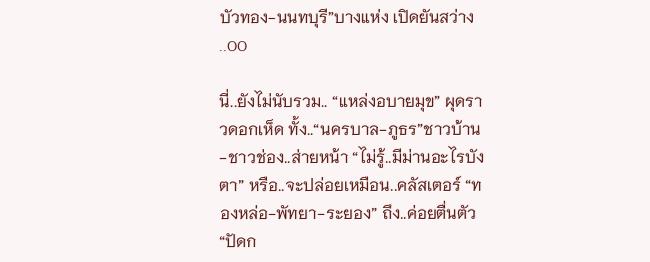บัวทอง-นนทบุรี”บางแห่ง เปิดยันสว่าง ..OO

นี่..ยังไม่นับรวม.. “แหล่งอบายมุข” ผุดราวดอกเห็ด ทั้ง..“นครบาล-ภูธร”ชาวบ้าน-ชาวช่อง..ส่ายหน้า “ไม่รู้..มีม่านอะไรบังตา” หรือ..จะปล่อยเหมือน..คลัสเตอร์ “ทองหล่อ-พัทยา-ระยอง” ถึง..ค่อยตื่นตัว “ปัดก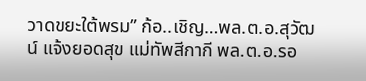วาดขยะใต้พรม” ก้อ..เชิญ…พล.ต.อ.สุวัฒน์ แจ้งยอดสุข แม่ทัพสีกากี พล.ต.อ.รอ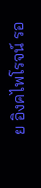ย อิงคไพโรจน์ รอ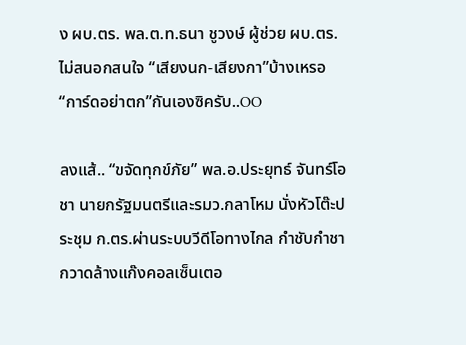ง ผบ.ตร. พล.ต.ท.ธนา ชูวงษ์ ผู้ช่วย ผบ.ตร. ไม่สนอกสนใจ “เสียงนก-เสียงกา”บ้างเหรอ “การ์ดอย่าตก”กันเองซิครับ..OO

ลงแส้.. “ขจัดทุกข์ภัย” พล.อ.ประยุทธ์ จันทร์โอชา นายกรัฐมนตรีและรมว.กลาโหม นั่งหัวโต๊ะประชุม ก.ตร.ผ่านระบบวีดีโอทางไกล กำชับกำชา กวาดล้างแก๊งคอลเซ็นเตอ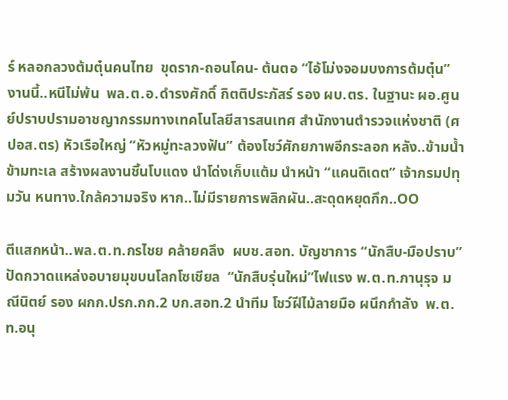ร์ หลอกลวงต้มตุ๋นคนไทย  ขุดราก-ถอนโคน- ต้นตอ “ไอ้โม่งจอมบงการต้มตุ๋น” งานนี้..หนีไม่พ้น  พล.ต.อ.ดำรงศักดิ์ กิตติประภัสร์ รอง ผบ.ตร. ในฐานะ ผอ.ศูนย์ปราบปรามอาชญากรรมทางเทคโนโลยีสารสนเทศ สำนักงานตำรวจแห่งชาติ (ศปอส.ตร) หัวเรือใหญ่ “หัวหมู่ทะลวงฟัน” ต้องโชว์ศักยภาพอีกระลอก หลัง..ข้ามน้ำข้ามทะเล สร้างผลงานชิ้นโบแดง นำโด่งเก็บแต้ม นำหน้า “แคนดิเดต” เจ้ากรมปทุมวัน หนทาง.ใกล้ความจริง หาก..ไม่มีรายการพลิกผัน..สะดุดหยุดกึก..OO

ตีแสกหน้า..พล.ต.ท.กรไชย คล้ายคลึง  ผบช.สอท. บัญชาการ “นักสืบ-มือปราบ” ปัดกวาดแหล่งอบายมุขบนโลกโซเชียล  “นักสืบรุ่นใหม่”ไฟแรง พ.ต.ท.ภานุรุจ มณีนิตย์ รอง ผกก.ปรก.กก.2 บก.สอท.2 นำทีม โชว์ฝีไม้ลายมือ ผนึกกำลัง  พ.ต.ท.อนุ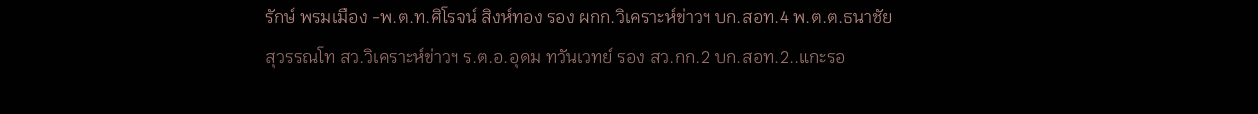รักษ์ พรมเมือง -พ.ต.ท.ศิโรจน์ สิงห์ทอง รอง ผกก.วิเคราะห์ข่าวฯ บก.สอท.4 พ.ต.ต.ธนาชัย สุวรรณโท สว.วิเคราะห์ข่าวฯ ร.ต.อ.อุดม ทวันเวทย์ รอง สว.กก.2 บก.สอท.2..แกะรอ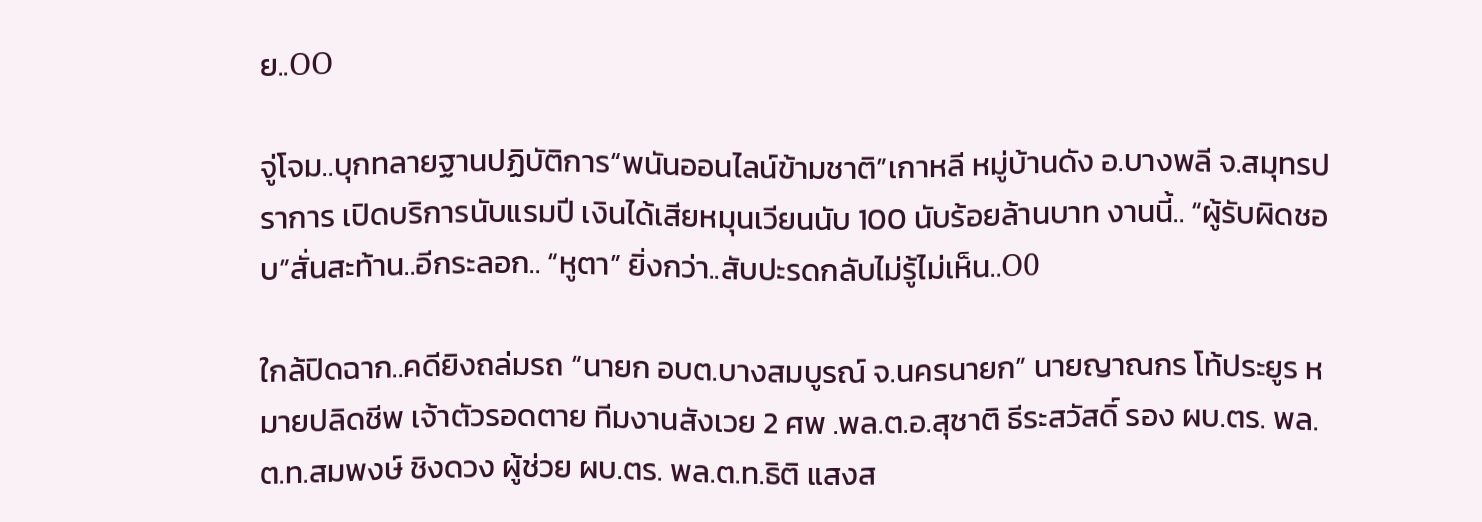ย..OO

จู่โจม..บุกทลายฐานปฏิบัติการ“พนันออนไลน์ข้ามชาติ”เกาหลี หมู่บ้านดัง อ.บางพลี จ.สมุทรปราการ เปิดบริการนับแรมปี เงินได้เสียหมุนเวียนนับ 100 นับร้อยล้านบาท งานนี้.. “ผู้รับผิดชอบ”สั่นสะท้าน..อีกระลอก.. “หูตา” ยิ่งกว่า..สับปะรดกลับไม่รู้ไม่เห็น..O0

ใกล้ปิดฉาก..คดียิงถล่มรถ “นายก อบต.บางสมบูรณ์ จ.นครนายก” นายญาณกร โท้ประยูร หมายปลิดชีพ เจ้าตัวรอดตาย ทีมงานสังเวย 2 ศพ .พล.ต.อ.สุชาติ ธีระสวัสดิ์ รอง ผบ.ตร. พล.ต.ท.สมพงษ์ ชิงดวง ผู้ช่วย ผบ.ตร. พล.ต.ท.ธิติ แสงส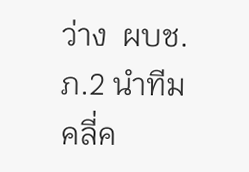ว่าง  ผบช.ภ.2 นำทีม คลี่ค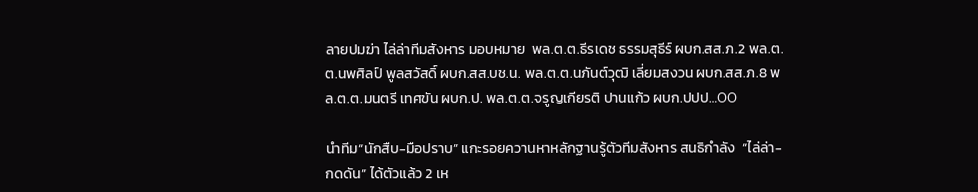ลายปมฆ่า ไล่ล่าทีมสังหาร มอบหมาย  พล.ต.ต.ธีรเดช ธรรมสุธีร์ ผบก.สส.ภ.2 พล.ต.ต.นพศิลป์ พูลสวัสดิ์ ผบก.สส.บช.น. พล.ต.ต.นภันต์วุฒิ เลี่ยมสงวน ผบก.สส.ภ.8 พล.ต.ต.มนตรี เทศขัน ผบก.ป. พล.ต.ต.จรูญเกียรติ ปานแก้ว ผบก.ปปป…OO

นำทีม“นักสืบ-มือปราบ” แกะรอยควานหาหลักฐานรู้ตัวทีมสังหาร สนธิกำลัง  “ไล่ล่า-กดดัน” ได้ตัวแล้ว 2 เห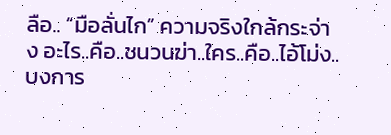ลือ.. “มือลั่นไก” ความจริงใกล้กระจ่าง อะไร..คือ..ชนวนฆ่า..ใคร..คือ..ไอ้โม่ง..บงการ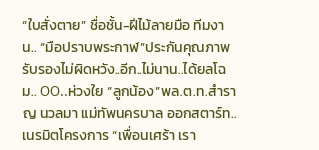“ใบสั่งตาย” ชื่อชั้น-ฝีไม้ลายมือ ทีมงาน.. “มือปราบพระกาฬ”ประกันคุณภาพ รับรองไม่ผิดหวัง..อีก..ไม่นาน..ได้ยลโฉม.. OO..ห่วงใย “ลูกน้อง”พล.ต.ท.สำราญ นวลมา แม่ทัพนครบาล ออกสตาร์ท.. เนรมิตโครงการ “เพื่อนเศร้า เรา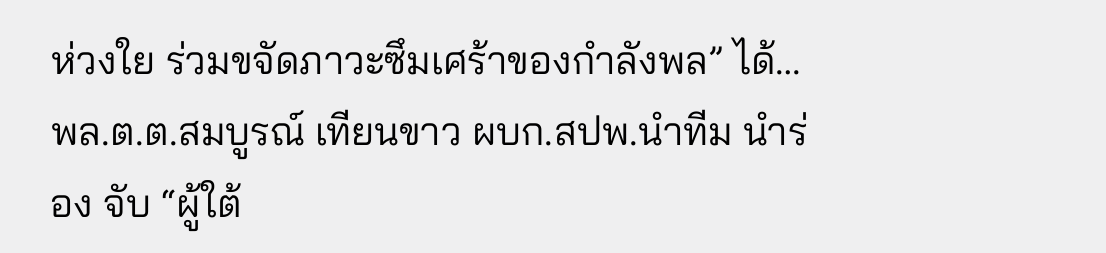ห่วงใย ร่วมขจัดภาวะซึมเศร้าของกำลังพล” ได้…พล.ต.ต.สมบูรณ์ เทียนขาว ผบก.สปพ.นำทีม นำร่อง จับ “ผู้ใต้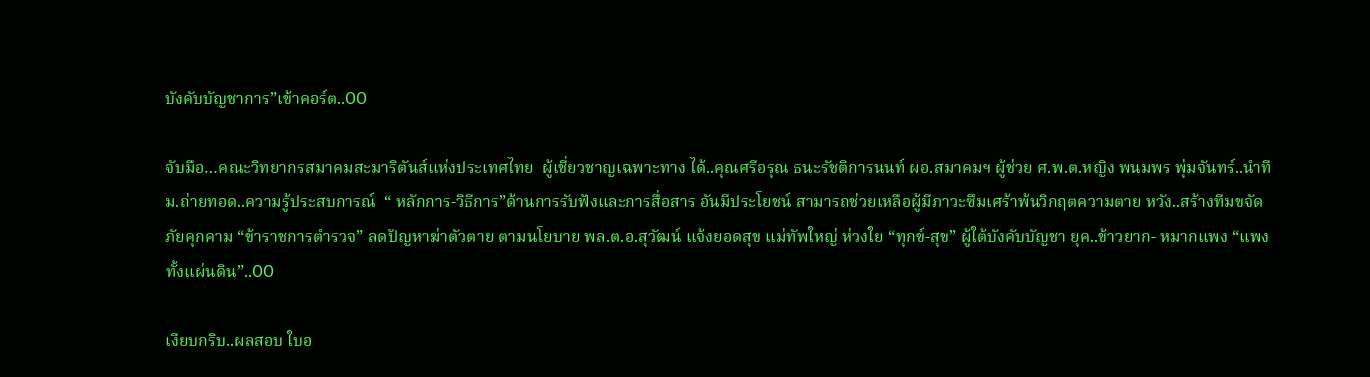บังคับบัญชาการ”เข้าคอร์ต..OO

จับมือ…คณะวิทยากรสมาคมสะมาริตันส์แห่งประเทศไทย  ผู้เชี่ยวชาญเฉพาะทาง ได้..คุณศรีอรุณ ธนะรัชติการนนท์ ผอ.สมาคมฯ ผู้ช่วย ศ.พ.ต.หญิง พนมพร พุ่มจันทร์..นำทีม.ถ่ายทอด..ความรู้ประสบการณ์  “ หลักการ-วิธีการ”ด้านการรับฟังและการสื่อสาร อันมีประโยชน์ สามารถช่วยเหลือผู้มีภาวะซึมเศร้าพ้นวิกฤตความตาย หวัง..สร้างทีมขจัดภัยคุกคาม “ข้าราชการตำรวจ” ลดปัญหาฆ่าตัวตาย ตามนโยบาย พล.ต.อ.สุวัฒน์ แจ้งยอดสุข แม่ทัพใหญ่ ห่วงใย “ทุกข์-สุข” ผู้ใต้บังคับบัญชา ยุค..ข้าวยาก- หมากแพง “แพงทั้งแผ่นดิน”..OO

เงียบกริบ..ผลสอบ ใบอ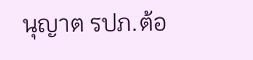นุญาต รปภ.ต้อ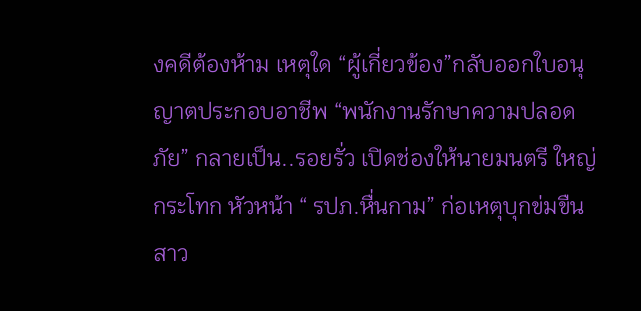งคดีต้องห้าม เหตุใด “ผู้เกี่ยวข้อง”กลับออกใบอนุญาตประกอบอาชีพ “พนักงานรักษาความปลอดภัย” กลายเป็น..รอยรั่ว เปิดช่องให้นายมนตรี ใหญ่กระโทก หัวหน้า “ รปภ.หื่นกาม” ก่อเหตุบุกข่มขืนสาว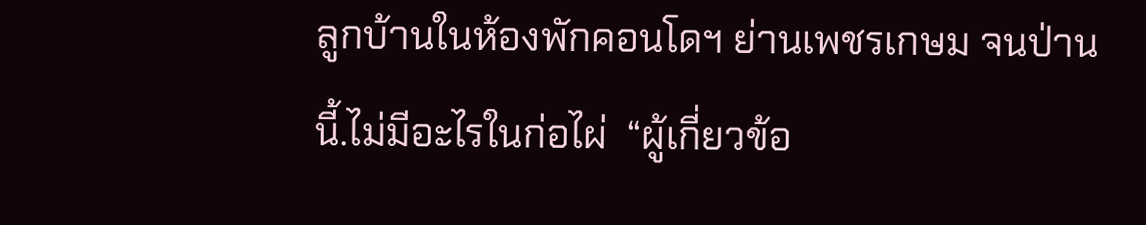ลูกบ้านในห้องพักคอนโดฯ ย่านเพชรเกษม จนป่านนี้.ไม่มีอะไรในก่อไผ่  “ผู้เกี่ยวข้อ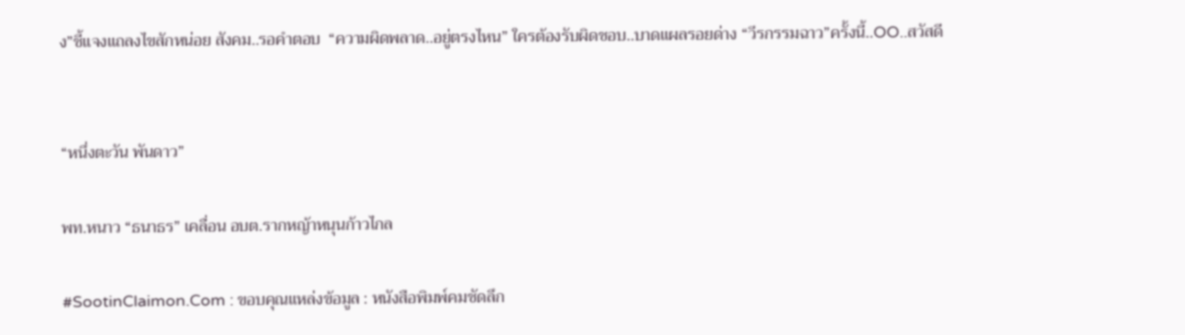ง”ชี้แจงแถลงไขสักหน่อย สังคม..รอคำตอบ  “ความผิดพลาด..อยู่ตรงไหน” ใครต้องรับผิดชอบ..บาดแผลรอยด่าง “วีรกรรมฉาว”ครั้งนี้..OO..สวัสดี


“หนึ่งตะวัน พันดาว”

พท.หนาว “ธนาธร” เคลื่อน อบต.รากหญ้าหนุนก้าวไกล

#SootinClaimon.Com : ขอบคุณแหล่งข้อมูล : หนังสือพิมพ์คมชัดลึก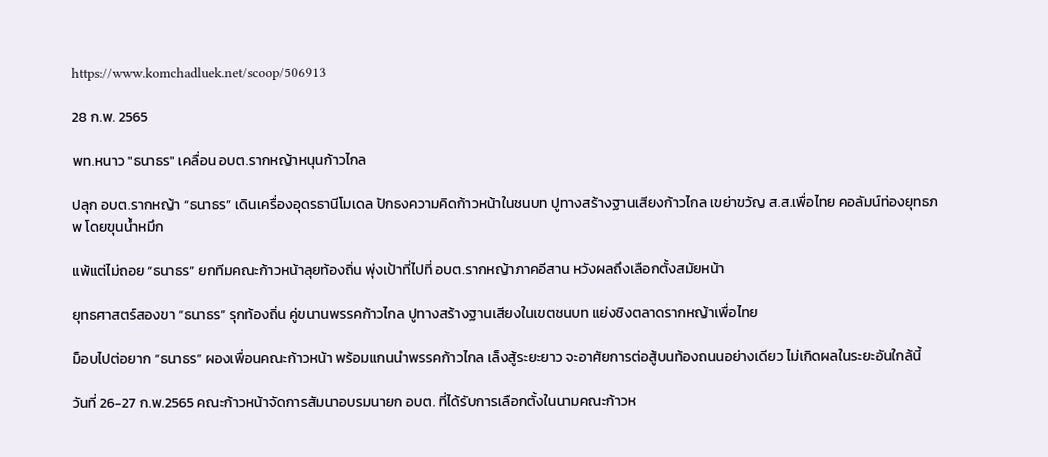https://www.komchadluek.net/scoop/506913

28 ก.พ. 2565

พท.หนาว "ธนาธร" เคลื่อน อบต.รากหญ้าหนุนก้าวไกล

ปลุก อบต.รากหญ้า “ธนาธร” เดินเครื่องอุดรธานีโมเดล ปักธงความคิดก้าวหน้าในชนบท ปูทางสร้างฐานเสียงก้าวไกล เขย่าขวัญ ส.ส.เพื่อไทย คอลัมน์ท่องยุทธภพ โดยขุนน้ำหมึก

แพ้แต่ไม่ถอย “ธนาธร” ยกทีมคณะก้าวหน้าลุยท้องถิ่น พุ่งเป้าที่ไปที่ อบต.รากหญ้าภาคอีสาน หวังผลถึงเลือกตั้งสมัยหน้า

ยุทธศาสตร์สองขา “ธนาธร” รุกท้องถิ่น คู่ขนานพรรคก้าวไกล ปูทางสร้างฐานเสียงในเขตชนบท แย่งชิงตลาดรากหญ้าเพื่อไทย

ม็อบไปต่อยาก “ธนาธร” ผองเพื่อนคณะก้าวหน้า พร้อมแกนนำพรรคก้าวไกล เล็งสู้ระยะยาว จะอาศัยการต่อสู้บนท้องถนนอย่างเดียว ไม่เกิดผลในระยะอันใกล้นี้

วันที่ 26-27 ก.พ.2565 คณะก้าวหน้าจัดการสัมนาอบรมนายก อบต. ที่ได้รับการเลือกตั้งในนามคณะก้าวห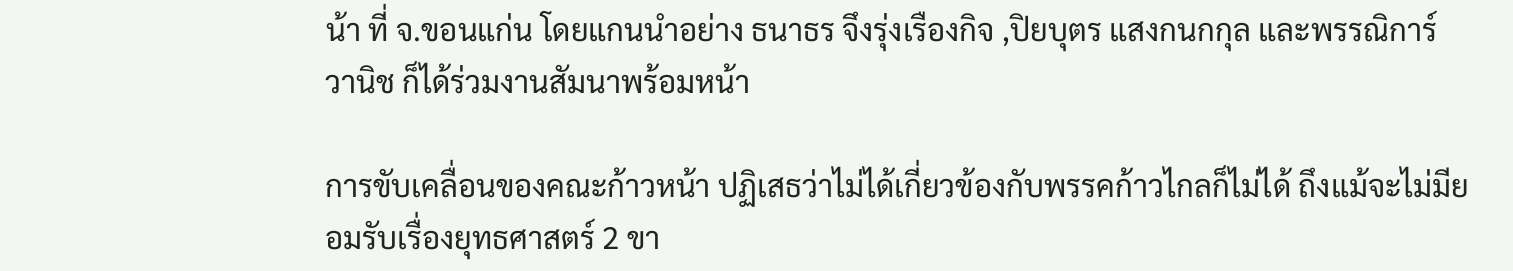น้า ที่ จ.ขอนแก่น โดยแกนนำอย่าง ธนาธร จึงรุ่งเรืองกิจ ,ปิยบุตร แสงกนกกุล และพรรณิการ์ วานิช ก็ได้ร่วมงานสัมนาพร้อมหน้า

การขับเคลื่อนของคณะก้าวหน้า ปฏิเสธว่าไม่ได้เกี่ยวข้องกับพรรคก้าวไกลก็ไม่ได้ ถึงแม้จะไม่มียอมรับเรื่องยุทธศาสตร์ 2 ขา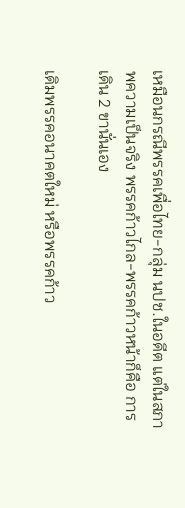เหมือนกรณีพรรคเพื่อไทย-กลุ่ม นปช.ในอดีต แต่ในสภาพความเป็นจริง พรรคก้าวไกล-พรรคก้าวหน้าก็คือ การเดิน 2 ขานั่นเอง

เดิมพรรคอนาคตใหม่ หรือพรรคก้าว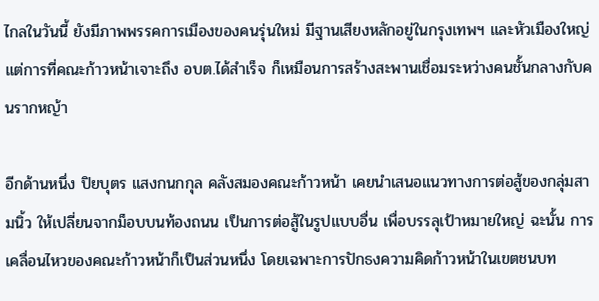ไกลในวันนี้ ยังมีภาพพรรคการเมืองของคนรุ่นใหม่ มีฐานเสียงหลักอยู่ในกรุงเทพฯ และหัวเมืองใหญ่ แต่การที่คณะก้าวหน้าเจาะถึง อบต.ได้สำเร็จ ก็เหมือนการสร้างสะพานเชื่อมระหว่างคนชั้นกลางกับคนรากหญ้า

อีกด้านหนึ่ง ปิยบุตร แสงกนกกุล คลังสมองคณะก้าวหน้า เคยนำเสนอแนวทางการต่อสู้ของกลุ่มสามนิ้ว ให้เปลี่ยนจากม็อบบนท้องถนน เป็นการต่อสู้ในรูปแบบอื่น เพื่อบรรลุเป้าหมายใหญ่ ฉะนั้น การเคลื่อนไหวของคณะก้าวหน้าก็เป็นส่วนหนึ่ง โดยเฉพาะการปักธงความคิดก้าวหน้าในเขตชนบท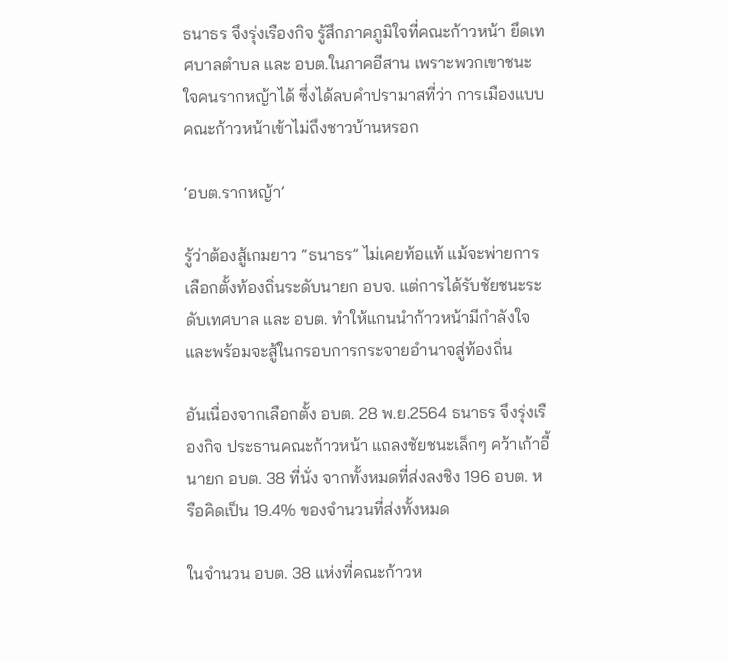ธนาธร จึงรุ่งเรืองกิจ รู้สึกภาคภูมิใจที่คณะก้าวหน้า ยึดเทศบาลตำบล และ อบต.ในภาคอีสาน เพราะพวกเขาชนะใจคนรากหญ้าได้ ซึ่งได้ลบคำปรามาสที่ว่า การเมืองแบบคณะก้าวหน้าเข้าไม่ถึงชาวบ้านหรอก

‘อบต.รากหญ้า’

รู้ว่าต้องสู้เกมยาว “ธนาธร” ไม่เคยท้อแท้ แม้จะพ่ายการเลือกตั้งท้องถิ่นระดับนายก อบจ. แต่การได้รับชัยชนะระดับเทศบาล และ อบต. ทำให้แกนนำก้าวหน้ามีกำลังใจ และพร้อมจะสู้ในกรอบการกระจายอำนาจสู่ท้องถิ่น

อันเนื่องจากเลือกตั้ง อบต. 28 พ.ย.2564 ธนาธร จึงรุ่งเรืองกิจ ประธานคณะก้าวหน้า แถลงชัยชนะเล็กๆ คว้าเก้าอี้นายก อบต. 38 ที่นั่ง จากทั้งหมดที่ส่งลงชิง 196 อบต. หรือคิดเป็น 19.4% ของจำนวนที่ส่งทั้งหมด

ในจำนวน อบต. 38 แห่งที่คณะก้าวห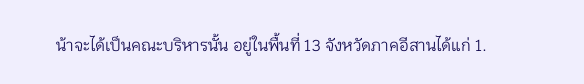น้าจะได้เป็นคณะบริหารนั้น อยู่ในพื้นที่ 13 จังหวัดภาคอีสานได้แก่ 1.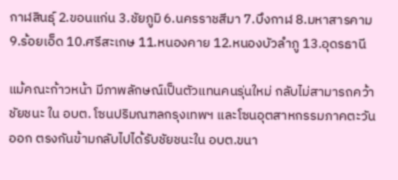กาฬสินธุ์ 2.ขอนแก่น 3.ชัยภูมิ 6.นครราชสีมา 7.บึงกาฬ 8.มหาสารคาม 9.ร้อยเอ็ด 10.ศรีสะเกษ 11.หนองคาย 12.หนองบัวลำภู 13.อุดรธานี

แม้คณะก้าวหน้า มีภาพลักษณ์เป็นตัวแทนคนรุ่นใหม่ กลับไม่สามารถคว้าชัยชนะ ใน อบต. โซนปริมณฑลกรุงเทพฯ และโซนอุตสาหกรรมภาคตะวันออก ตรงกันข้ามกลับไปได้รับชัยชนะใน อบต.ขนา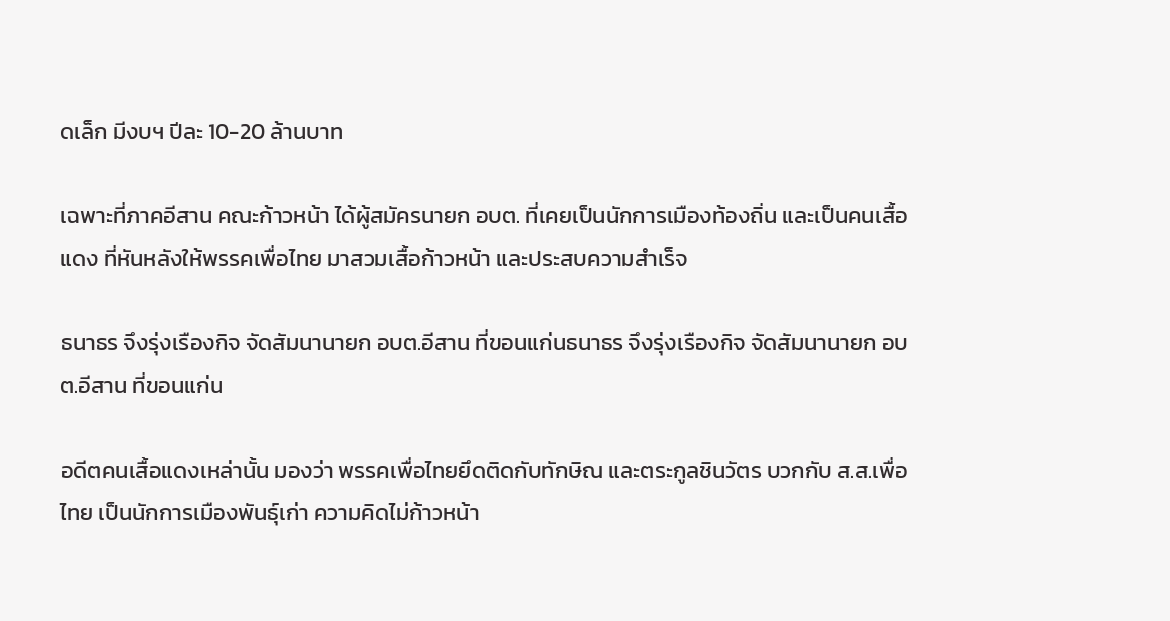ดเล็ก มีงบฯ ปีละ 10-20 ล้านบาท

เฉพาะที่ภาคอีสาน คณะก้าวหน้า ได้ผู้สมัครนายก อบต. ที่เคยเป็นนักการเมืองท้องถิ่น และเป็นคนเสื้อแดง ที่หันหลังให้พรรคเพื่อไทย มาสวมเสื้อก้าวหน้า และประสบความสำเร็จ

ธนาธร จึงรุ่งเรืองกิจ จัดสัมนานายก อบต.อีสาน ที่ขอนแก่นธนาธร จึงรุ่งเรืองกิจ จัดสัมนานายก อบต.อีสาน ที่ขอนแก่น

อดีตคนเสื้อแดงเหล่านั้น มองว่า พรรคเพื่อไทยยึดติดกับทักษิณ และตระกูลชินวัตร บวกกับ ส.ส.เพื่อไทย เป็นนักการเมืองพันธุ์เก่า ความคิดไม่ก้าวหน้า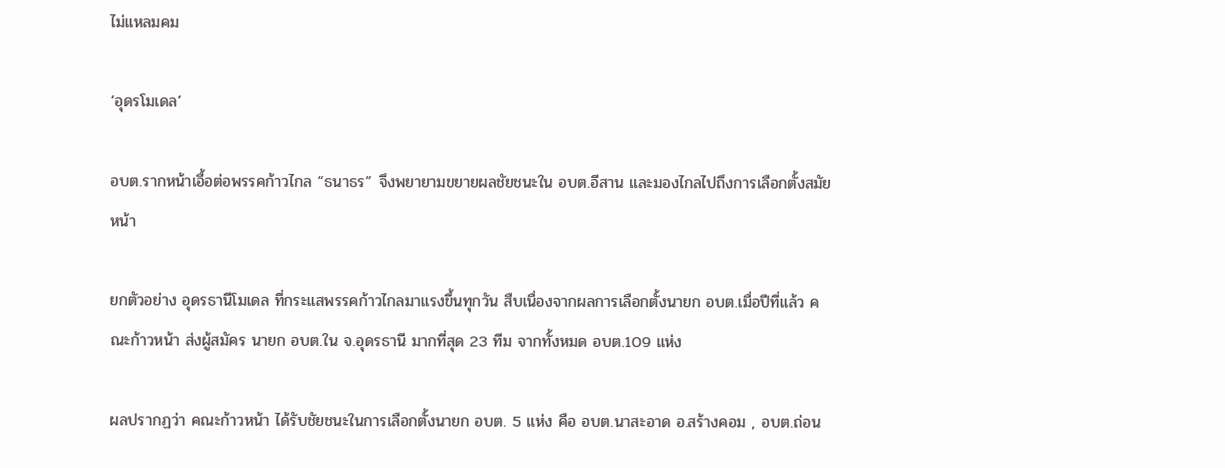ไม่แหลมคม

‘อุดรโมเดล’

อบต.รากหน้าเอื้อต่อพรรคก้าวไกล “ธนาธร” จึงพยายามขยายผลชัยชนะใน อบต.อีสาน และมองไกลไปถึงการเลือกตั้งสมัยหน้า

ยกตัวอย่าง อุดรธานีโมเดล ที่กระแสพรรคก้าวไกลมาแรงขึ้นทุกวัน สืบเนื่องจากผลการเลือกตั้งนายก อบต.เมื่อปีที่แล้ว คณะก้าวหน้า ส่งผู้สมัคร นายก อบต.ใน จ.อุดรธานี มากที่สุด 23 ทีม จากทั้งหมด อบต.109 แห่ง

ผลปรากฏว่า คณะก้าวหน้า ได้รับชัยชนะในการเลือกตั้งนายก อบต. 5 แห่ง คือ อบต.นาสะอาด อ.สร้างคอม , อบต.ถ่อน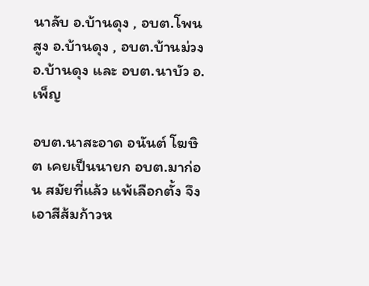นาลับ อ.บ้านดุง , อบต.โพนสูง อ.บ้านดุง , อบต.บ้านม่วง อ.บ้านดุง และ อบต.นาบัว อ.เพ็ญ

อบต.นาสะอาด อนันต์ โฆษิต เคยเป็นนายก อบต.มาก่อน สมัยที่แล้ว แพ้เลือกตั้ง จึงเอาสีส้มก้าวห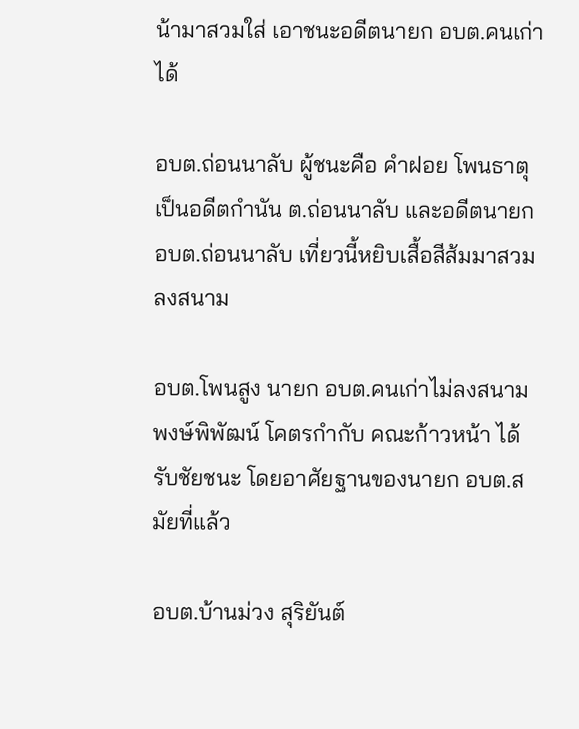น้ามาสวมใส่ เอาชนะอดีตนายก อบต.คนเก่าได้

อบต.ถ่อนนาลับ ผู้ชนะคือ คำฝอย โพนธาตุ เป็นอดีตกำนัน ต.ถ่อนนาลับ และอดีตนายก อบต.ถ่อนนาลับ เที่ยวนี้หยิบเสื้อสีส้มมาสวมลงสนาม

อบต.โพนสูง นายก อบต.คนเก่าไม่ลงสนาม พงษ์พิพัฒน์ โคตรกำกับ คณะก้าวหน้า ได้รับชัยชนะ โดยอาศัยฐานของนายก อบต.สมัยที่แล้ว

อบต.บ้านม่วง สุริยันต์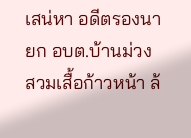เสน่หา อดีตรองนายก อบต.บ้านม่วง สวมเสื้อก้าวหน้า ล้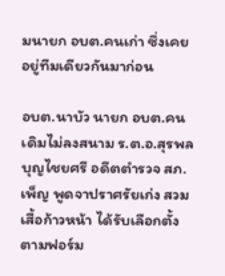มนายก อบต.คนเก่า ซึ่งเคยอยู่ทีมเดียวกันมาก่อน

อบต.นาบัว นายก อบต.คนเดิมไม่ลงสนาม ร.ต.อ.สุรพล บุญไชยศรี อดีตตำรวจ สภ.เพ็ญ พูดจาปราศรัยเก่ง สวมเสื้อก้าวหน้า ได้รับเลือกตั้งตามฟอร์ม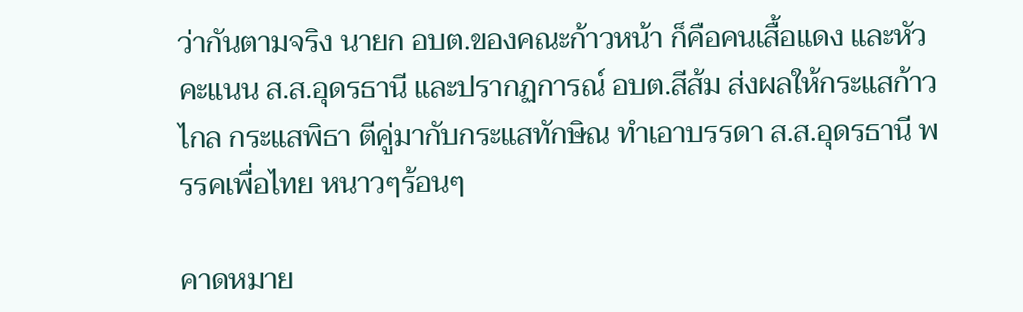ว่ากันตามจริง นายก อบต.ของคณะก้าวหน้า ก็คือคนเสื้อแดง และหัวคะแนน ส.ส.อุดรธานี และปรากฏการณ์ อบต.สีส้ม ส่งผลให้กระแสก้าวไกล กระแสพิธา ตีคู่มากับกระแสทักษิณ ทำเอาบรรดา ส.ส.อุดรธานี พรรคเพื่อไทย หนาวๆร้อนๆ

คาดหมาย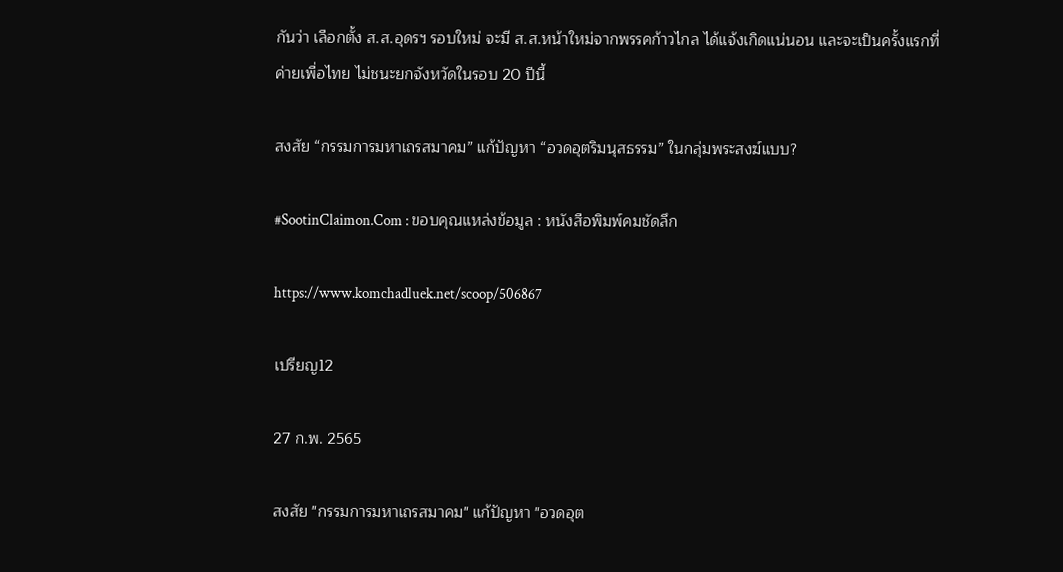กันว่า เลือกตั้ง ส.ส.อุดรฯ รอบใหม่ จะมี ส.ส.หน้าใหม่จากพรรคก้าวไกล ได้แจ้งเกิดแน่นอน และจะเป็นครั้งแรกที่ค่ายเพื่อไทย ไม่ชนะยกจังหวัดในรอบ 20 ปีนี้

สงสัย “กรรมการมหาเถรสมาคม” แก้ปัญหา “อวดอุตริมนุสธรรม” ในกลุ่มพระสงฆ์แบบ?

#SootinClaimon.Com : ขอบคุณแหล่งข้อมูล : หนังสือพิมพ์คมชัดลึก

https://www.komchadluek.net/scoop/506867

เปรียญ12

27 ก.พ. 2565

สงสัย "กรรมการมหาเถรสมาคม" แก้ปัญหา "อวดอุต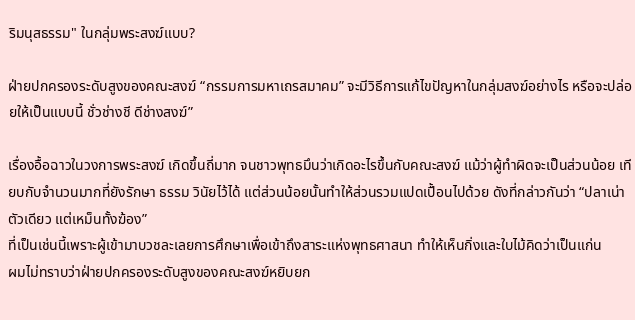ริมนุสธรรม" ในกลุ่มพระสงฆ์แบบ?

ฝ่ายปกครองระดับสูงของคณะสงฆ์ “กรรมการมหาเถรสมาคม” จะมีวิธีการแก้ไขปัญหาในกลุ่มสงฆ์อย่างไร หรือจะปล่อยให้เป็นแบบนี้ ชั่วช่างชี ดีช่างสงฆ์”

เรื่องอื้อฉาวในวงการพระสงฆ์ เกิดขึ้นถี่มาก จนชาวพุทธมึนว่าเกิดอะไรขึ้นกับคณะสงฆ์ แม้ว่าผู้ทำผิดจะเป็นส่วนน้อย เทียบกับจำนวนมากที่ยังรักษา ธรรม วินัยไว้ได้ แต่ส่วนน้อยนั้นทำให้ส่วนรวมแปดเปื้อนไปด้วย ดังที่กล่าวกันว่า “ปลาเน่าตัวเดียว แต่เหม็นทั้งฆ้อง”
ที่เป็นเช่นนี้เพราะผู้เข้ามาบวชละเลยการศึกษาเพื่อเข้าถึงสาระแห่งพุทธศาสนา ทำให้เห็นกิ่งและใบไม้คิดว่าเป็นแก่น
ผมไม่ทราบว่าฝ่ายปกครองระดับสูงของคณะสงฆ์หยิบยก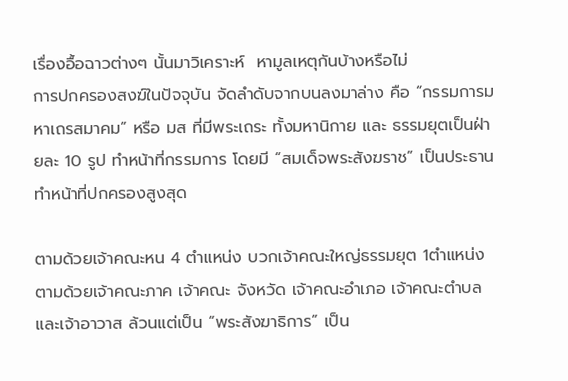เรื่องอื้อฉาวต่างๆ นั้นมาวิเคราะห์  หามูลเหตุกันบ้างหรือไม่
การปกครองสงฆ์ในปัจจุบัน จัดลำดับจากบนลงมาล่าง คือ “กรรมการมหาเถรสมาคม” หรือ มส ที่มีพระเถระ ทั้งมหานิกาย และ ธรรมยุตเป็นฝ่ายละ 10 รูป ทำหน้าที่กรรมการ โดยมี “สมเด็จพระสังฆราช” เป็นประธาน ทำหน้าที่ปกครองสูงสุด

ตามด้วยเจ้าคณะหน 4 ตำแหน่ง บวกเจ้าคณะใหญ่ธรรมยุต 1ตำแหน่ง ตามด้วยเจ้าคณะภาค เจ้าคณะ จังหวัด เจ้าคณะอำเภอ เจ้าคณะตำบล และเจ้าอาวาส ล้วนแต่เป็น “พระสังฆาธิการ” เป็น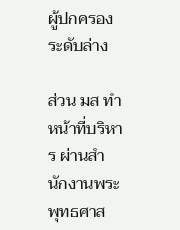ผู้ปกครองระดับล่าง

ส่วน มส ทำหน้าที่บริหาร ผ่านสำนักงานพระพุทธศาส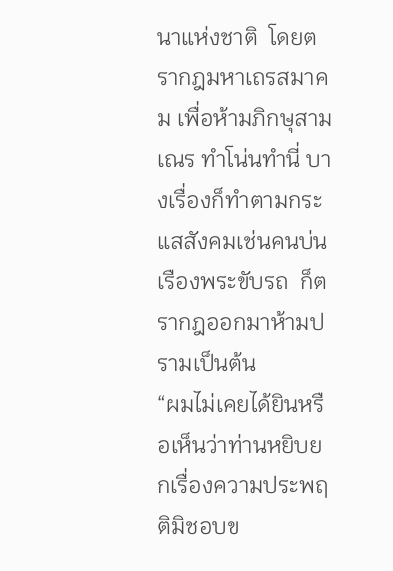นาแห่งชาติ  โดยตรากฎมหาเถรสมาคม เพื่อห้ามภิกษุสามเณร ทำโน่นทำนี่ บางเรื่องก็ทำตามกระแสสังคมเช่นคนบ่นเรืองพระขับรถ  ก็ตรากฎออกมาห้ามปรามเป็นต้น
“ผมไม่เคยได้ยินหรือเห็นว่าท่านหยิบยกเรื่องความประพฤติมิชอบข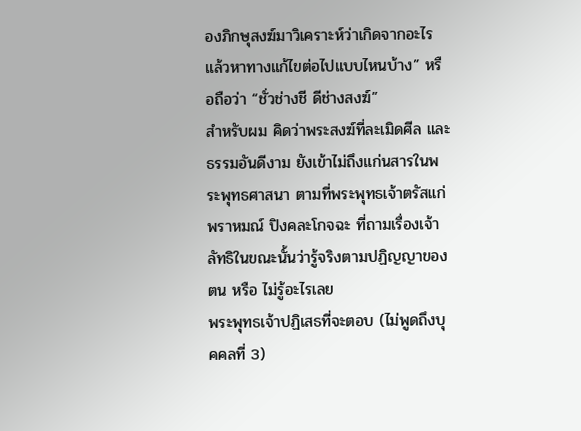องภิกษุสงฆ์มาวิเคราะห์ว่าเกิดจากอะไร แล้วหาทางแก้ไขต่อไปแบบไหนบ้าง” หรือถือว่า “ชั่วช่างชี ดีช่างสงฆ์”
สำหรับผม คิดว่าพระสงฆ์ที่ละเมิดศีล และธรรมอันดีงาม ยังเข้าไม่ถึงแก่นสารในพระพุทธศาสนา ตามที่พระพุทธเจ้าตรัสแก่พราหมณ์ ปิงคละโกจฉะ ที่ถามเรื่องเจ้าลัทธิในขณะนั้นว่ารู้จริงตามปฏิญญาของตน หรือ ไม่รู้อะไรเลย
พระพุทธเจ้าปฏิเสธที่จะตอบ (ไม่พูดถึงบุคคลที่ 3)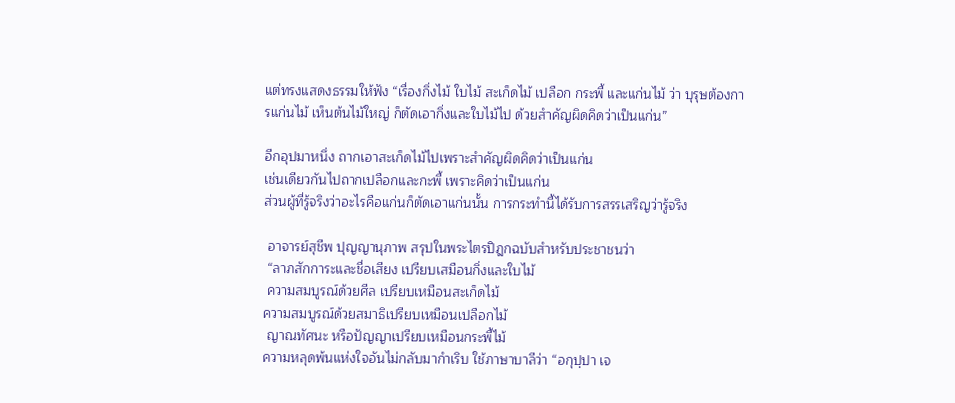แต่ทรงแสดงธรรมให้ฟัง “เรื่องกิ่งไม้ ใบไม้ สะเก็ดไม้ เปลือก กระพี้ และแก่นไม้ ว่า บุรุษต้องการแก่นไม้ เห็นต้นไม้ใหญ่ ก็ตัดเอากิ่งและใบไม้ไป ด้วยสำคัญผิดคิดว่าเป็นแก่น”

อีกอุปมาหนึ่ง ถากเอาสะเก็ดไม้ไปเพราะสำคัญผิดคิดว่าเป็นแก่น
เช่นเดียวกันไปถากเปลือกและกะพี้ เพราะคิดว่าเป็นแก่น
ส่วนผู้ที่รู้จริงว่าอะไรคือแก่นก็ตัดเอาแก่นนั้น การกระทำนี้ได้รับการสรรเสริญว่ารู้จริง

 อาจารย์สุชีพ ปุญญานุภาพ สรุปในพระไตรปิฎกฉบับสำหรับประชาชนว่า
 “ลาภสักการะและชื่อเสียง เปรียบเสมือนกิ่งและใบไม้
 ความสมบูรณ์ด้วยศีล เปรียบเหมือนสะเก็ดไม้
ความสมบูรณ์ด้วยสมาธิเปรียบเหมือนเปลือกไม้
 ญาณทัศนะ หรือปัญญาเปรียบเหมือนกระพี้ไม้
ความหลุดพ้นแห่งใจอันไม่กลับมากำเริบ ใช้ภาษาบาลีว่า “อกุปฺปา เจ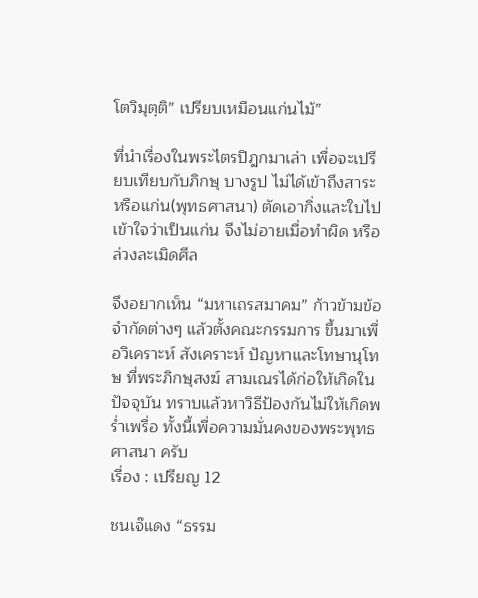โตวิมุตฺติ” เปรียบเหมือนแก่นไม้”

ที่นำเรื่องในพระไตรปิฎกมาเล่า เพื่อจะเปรียบเทียบกับภิกษุ บางรูป ไม่ได้เข้าถึงสาระ หรือแก่น(พุทธศาสนา) ตัดเอากิ่งและใบไป เข้าใจว่าเป็นแก่น จึงไม่อายเมื่อทำผิด หรือล่วงละเมิดศีล

จึงอยากเห็น “มหาเถรสมาคม” ก้าวข้ามข้อจำกัดต่างๆ แล้วตั้งคณะกรรมการ ขึ้นมาเพื่อวิเคราะห์ สังเคราะห์ ปัญหาและโทษานุโทษ ที่พระภิกษุสงฆ์ สามเณรได้ก่อให้เกิดในปัจจุบัน ทราบแล้วหาวิธีป้องกันไม่ให้เกิดพร่ำเพรื่อ ทั้งนี้เพื่อความมั่นคงของพระพุทธศาสนา ครับ
เรื่อง : เปรียญ 12

ชนเจ๊แดง “ธรรม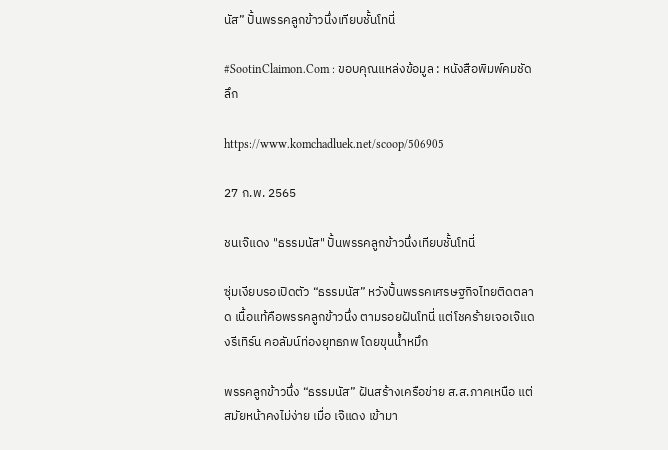นัส” ปั้นพรรคลูกข้าวนึ่งเทียบชั้นโทนี่

#SootinClaimon.Com : ขอบคุณแหล่งข้อมูล : หนังสือพิมพ์คมชัดลึก

https://www.komchadluek.net/scoop/506905

27 ก.พ. 2565

ชนเจ๊แดง "ธรรมนัส" ปั้นพรรคลูกข้าวนึ่งเทียบชั้นโทนี่

ซุ่มเงียบรอเปิดตัว “ธรรมนัส” หวังปั้นพรรคเศรษฐกิจไทยติดตลาด เนื้อแท้คือพรรคลูกข้าวนึ่ง ตามรอยฝันโทนี่ แต่โชคร้ายเจอเจ๊แดงรีเทิร์น คอลัมน์ท่องยุทธภพ โดยขุนน้ำหมึก

พรรคลูกข้าวนึ่ง “ธรรมนัส” ฝันสร้างเครือข่าย ส.ส.ภาคเหนือ แต่สมัยหน้าคงไม่ง่าย เมื่อ เจ๊แดง เข้ามา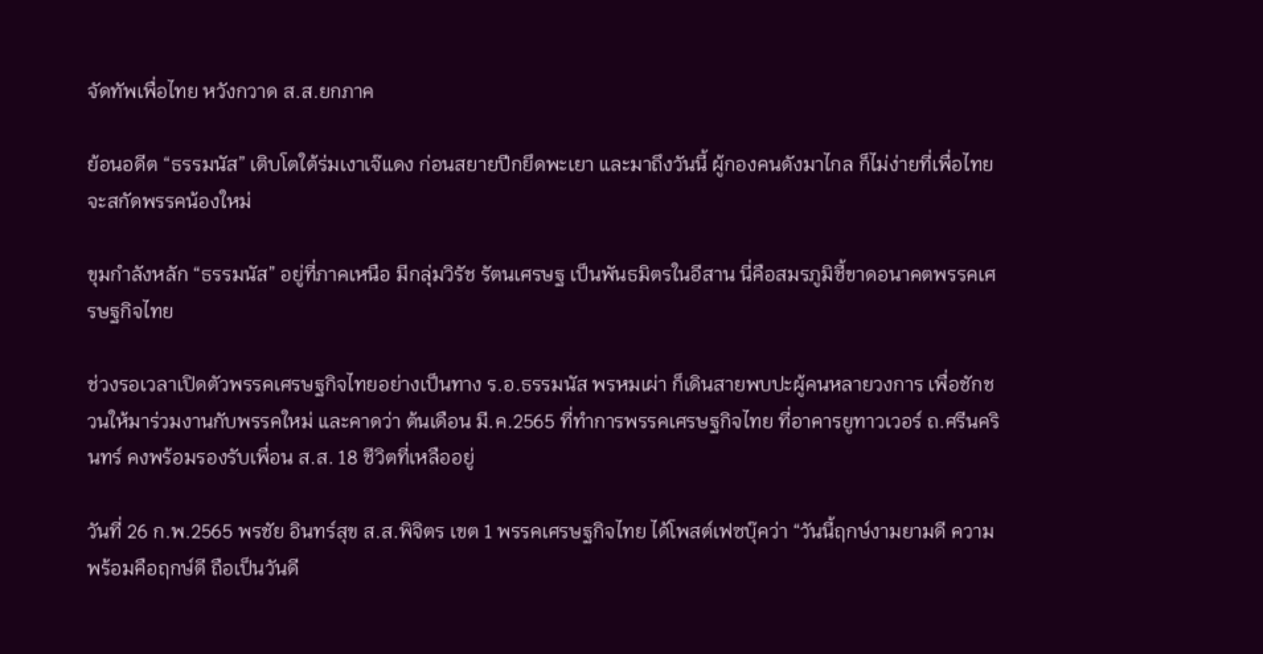จัดทัพเพื่อไทย หวังกวาด ส.ส.ยกภาค

ย้อนอดีต “ธรรมนัส” เติบโตใต้ร่มเงาเจ๊แดง ก่อนสยายปีกยึดพะเยา และมาถึงวันนี้ ผู้กองคนดังมาไกล ก็ไม่ง่ายที่เพื่อไทยจะสกัดพรรคน้องใหม่

ขุมกำลังหลัก “ธรรมนัส” อยู่ที่ภาคเหนือ มีกลุ่มวิรัช รัตนเศรษฐ เป็นพันธมิตรในอีสาน นี่คือสมรภูมิชี้ขาดอนาคตพรรคเศรษฐกิจไทย

ช่วงรอเวลาเปิดตัวพรรคเศรษฐกิจไทยอย่างเป็นทาง ร.อ.ธรรมนัส พรหมเผ่า ก็เดินสายพบปะผู้คนหลายวงการ เพื่อชักชวนให้มาร่วมงานกับพรรคใหม่ และคาดว่า ต้นเดือน มี.ค.2565 ที่ทำการพรรคเศรษฐกิจไทย ที่อาคารยูทาวเวอร์ ถ.ศรีนครินทร์ คงพร้อมรองรับเพื่อน ส.ส. 18 ชีวิตที่เหลืออยู่

วันที่ 26 ก.พ.2565 พรชัย อินทร์สุข ส.ส.พิจิตร เขต 1 พรรคเศรษฐกิจไทย ได้โพสต์เฟซบุ๊คว่า “วันนี้ฤกษ์งามยามดี ความพร้อมคือฤกษ์ดี ถือเป็นวันดี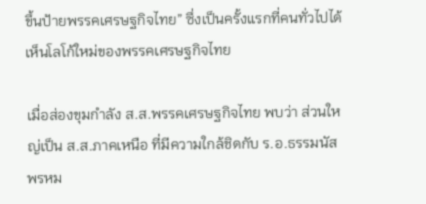ขึ้นป้ายพรรคเศรษฐกิจไทย” ซึ่งเป็นครั้งแรกที่คนทั่วไปได้เห็นโลโก้ใหม่ของพรรคเศรษฐกิจไทย

เมื่อส่องขุมกำลัง ส.ส.พรรคเศรษฐกิจไทย พบว่า ส่วนใหญ่เป็น ส.ส.ภาคเหนือ ที่มีความใกล้ชิดกับ ร.อ.ธรรมนัส พรหม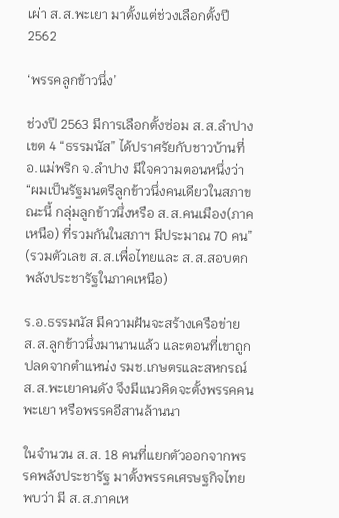เผ่า ส.ส.พะเยา มาตั้งแต่ช่วงเลือกตั้งปี 2562

‘พรรคลูกข้าวนึ่ง’

ช่วงปี 2563 มีการเลือกตั้งซ่อม ส.ส.ลำปาง เขต 4 “ธรรมนัส” ได้ปราศรัยกับชาวบ้านที่ อ.แม่พริก จ.ลำปาง มีใจความตอนหนึ่งว่า “ผมเป็นรัฐมนตรีลูกข้าวนึ่งคนเดียวในสภาขณะนี้ กลุ่มลูกข้าวนึ่งหรือ ส.ส.คนเมือง(ภาคเหนือ) ที่รวมกันในสภาฯ มีประมาณ 70 คน” (รวมตัวเลข ส.ส.เพื่อไทยและ ส.ส.สอบตก พลังประชารัฐในภาคเหนือ)

ร.อ.ธรรมนัส มีความฝันจะสร้างเครือข่าย ส.ส.ลูกข้าวนึ่งมานานแล้ว และตอนที่เขาถูกปลดจากตำแหน่ง รมช.เกษตรและสหกรณ์ ส.ส.พะเยาคนดัง จึงมีแนวคิดจะตั้งพรรคคนพะเยา หรือพรรคอีสานล้านนา

ในจำนวน ส.ส. 18 คนที่แยกตัวออกจากพรรคพลังประชารัฐ มาตั้งพรรคเศรษฐกิจไทย พบว่า มี ส.ส.ภาคเห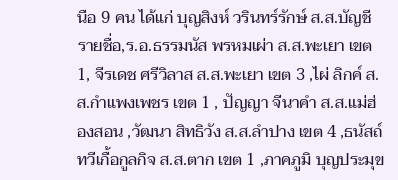นือ 9 คน ได้แก่ บุญสิงห์ วรินทร์รักษ์ ส.ส.บัญชีรายชื่อ,ร.อ.ธรรมนัส พรหมเผ่า ส.ส.พะเยา เขต 1, จีรเดช ศรีวิลาส ส.ส.พะเยา เขต 3 ,ไผ่ ลิกค์ ส.ส.กำแพงเพชร เขต 1 , ปัญญา จีนาคำ ส.ส.แม่ฮ่องสอน ,วัฒนา สิทธิวัง ส.ส.ลำปาง เขต 4 ,ธนัสถ์ ทวีเกื้อกูลกิจ ส.ส.ตาก เขต 1 ,ภาคภูมิ บุญประมุข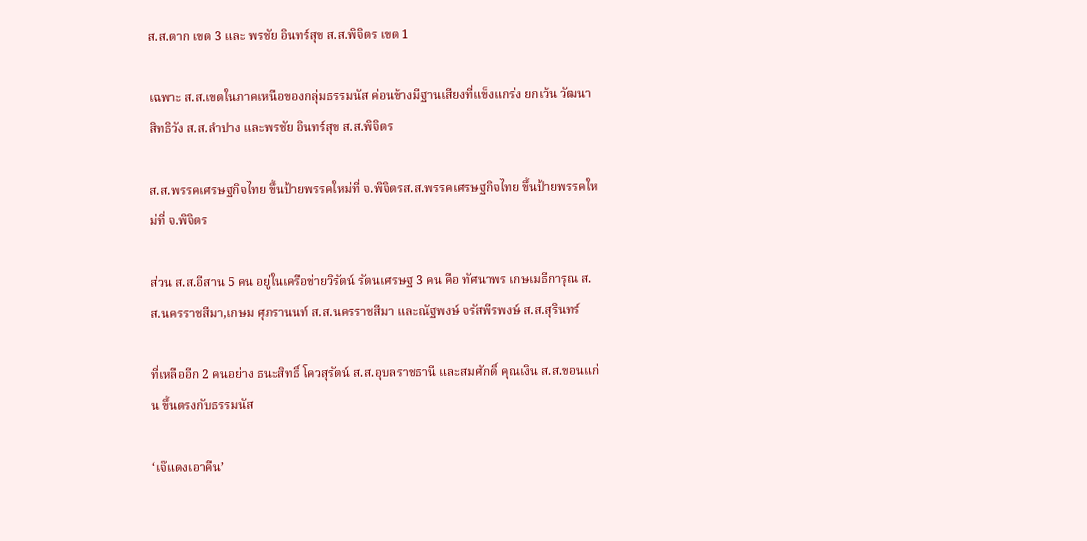ส.ส.ตาก เขต 3 และ พรชัย อินทร์สุข ส.ส.พิจิตร เขต 1

เฉพาะ ส.ส.เขตในภาคเหนือของกลุ่มธรรมนัส ค่อนข้างมีฐานเสียงที่แข็งแกร่ง ยกเว้น วัฒนา สิทธิวัง ส.ส.ลำปาง และพรชัย อินทร์สุข ส.ส.พิจิตร

ส.ส.พรรคเศรษฐกิจไทย ขึ้นป้ายพรรคใหม่ที่ จ.พิจิตรส.ส.พรรคเศรษฐกิจไทย ขึ้นป้ายพรรคใหม่ที่ จ.พิจิตร

ส่วน ส.ส.อีสาน 5 คน อยู่ในเครือข่ายวิรัตน์ รัตนเศรษฐ 3 คน คือ ทัศนาพร เกษเมธีการุณ ส.ส.นครราชสีมา,เกษม ศุภรานนท์ ส.ส.นครราชสีมา และณัฐพงษ์ จรัสพีรพงษ์ ส.ส.สุรินทร์

ที่เหลืออีก 2 คนอย่าง ธนะสิทธิ์ โควสุรัตน์ ส.ส.อุบลราชธานี และสมศักดิ์ คุณเงิน ส.ส.ขอนแก่น ขึ้นตรงกับธรรมนัส

‘เจ๊แดงเอาคืน’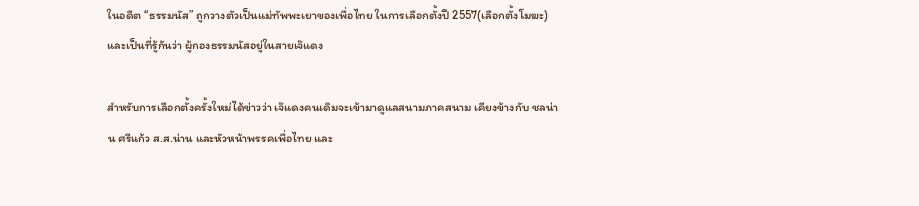ในอดีต “ธรรมนัส” ถูกวางตัวเป็นแม่ทัพพะเยาของเพื่อไทย ในการเลือกตั้งปี 2557(เลือกตั้งโมฆะ) และเป็นที่รู้กันว่า ผู้กองธรรมนัสอยู่ในสายเจ๊แดง

สำหรับการเลือกตั้งครั้งใหม่ได้ข่าวว่า เจ๊แดงคนเดิมจะเข้ามาดูแลสนามภาคสนาม เคียงข้างกับ ชลน่าน ศรีแก้ว ส.ส.น่าน และหัวหน้าพรรคเพื่อไทย และ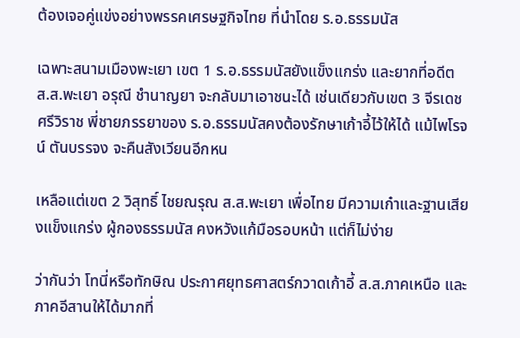ต้องเจอคู่แข่งอย่างพรรคเศรษฐกิจไทย ที่นำโดย ร.อ.ธรรมนัส

เฉพาะสนามเมืองพะเยา เขต 1 ร.อ.ธรรมนัสยังแข็งแกร่ง และยากที่อดีต ส.ส.พะเยา อรุณี ชำนาญยา จะกลับมาเอาชนะได้ เช่นเดียวกับเขต 3 จีรเดช ศรีวิราช พี่ชายภรรยาของ ร.อ.ธรรมนัสคงต้องรักษาเก้าอี้ไว้ให้ได้ แม้ไพโรจน์ ตันบรรจง จะคืนสังเวียนอีกหน

เหลือแต่เขต 2 วิสุทธิ์ ไชยณรุณ ส.ส.พะเยา เพื่อไทย มีความเก๋าและฐานเสียงแข็งแกร่ง ผู้กองธรรมนัส คงหวังแก้มือรอบหน้า แต่ก็ไม่ง่าย

ว่ากันว่า โทนี่หรือทักษิณ ประกาศยุทธศาสตร์กวาดเก้าอี้ ส.ส.ภาคเหนือ และภาคอีสานให้ได้มากที่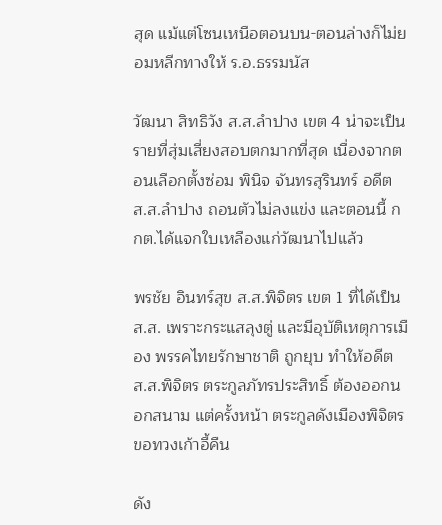สุด แม้แต่โซนเหนือตอนบน-ตอนล่างก็ไม่ยอมหลีกทางให้ ร.อ.ธรรมนัส

วัฒนา สิทธิวัง ส.ส.ลำปาง เขต 4 น่าจะเป็นรายที่สุ่มเสี่ยงสอบตกมากที่สุด เนื่องจากตอนเลือกตั้งซ่อม พินิจ จันทรสุรินทร์ อดีต ส.ส.ลำปาง ถอนตัวไม่ลงแข่ง และตอนนี้ กกต.ได้แจกใบเหลืองแก่วัฒนาไปแล้ว

พรชัย อินทร์สุข ส.ส.พิจิตร เขต 1 ที่ได้เป็น ส.ส. เพราะกระแสลุงตู่ และมีอุบัติเหตุการเมือง พรรคไทยรักษาชาติ ถูกยุบ ทำให้อดีต ส.ส.พิจิตร ตระกูลภัทรประสิทธิ์ ต้องออกนอกสนาม แต่ครั้งหน้า ตระกูลดังเมืองพิจิตรขอทวงเก้าอี้คืน

ดัง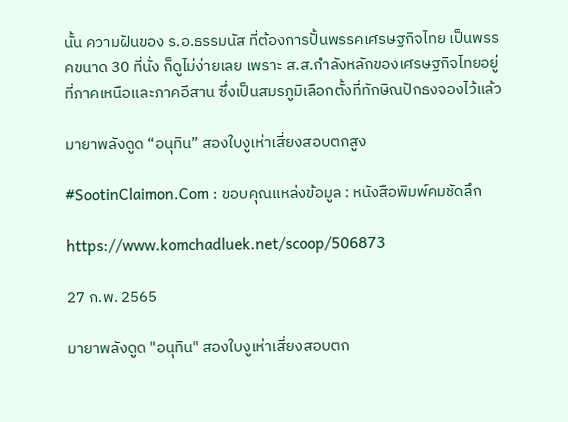นั้น ความฝันของ ร.อ.ธรรมนัส ที่ต้องการปั้นพรรคเศรษฐกิจไทย เป็นพรรคขนาด 30 ที่นั่ง ก็ดูไม่ง่ายเลย เพราะ ส.ส.กำลังหลักของเศรษฐกิจไทยอยู่ที่ภาคเหนือและภาคอีสาน ซึ่งเป็นสมรภูมิเลือกตั้งที่ทักษิณปักธงจองไว้แล้ว

มายาพลังดูด “อนุทิน” สองใบงูเห่าเสี่ยงสอบตกสูง

#SootinClaimon.Com : ขอบคุณแหล่งข้อมูล : หนังสือพิมพ์คมชัดลึก

https://www.komchadluek.net/scoop/506873

27 ก.พ. 2565

มายาพลังดูด "อนุทิน" สองใบงูเห่าเสี่ยงสอบตก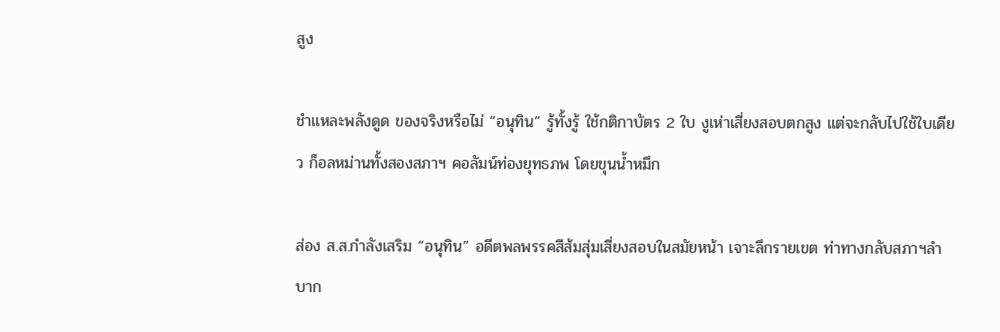สูง

ชำแหละพลังดูด ของจริงหรือไม่ “อนุทิน” รู้ทั้งรู้ ใช้กติกาบัตร 2 ใบ งูเห่าเสี่ยงสอบตกสูง แต่จะกลับไปใช้ใบเดียว ก็อลหม่านทั้งสองสภาฯ คอลัมน์ท่องยุทธภพ โดยขุนน้ำหมึก

ส่อง ส.ส.กำลังเสริม “อนุทิน” อดีตพลพรรคสีส้มสุ่มเสี่ยงสอบในสมัยหน้า เจาะลึกรายเขต ท่าทางกลับสภาฯลำบาก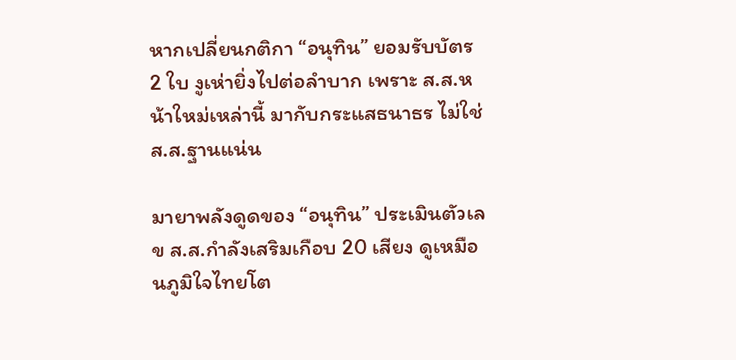หากเปลี่ยนกติกา “อนุทิน” ยอมรับบัตร 2 ใบ งูเห่ายิ่งไปต่อลำบาก เพราะ ส.ส.หน้าใหม่เหล่านี้ มากับกระแสธนาธร ไม่ใช่ ส.ส.ฐานแน่น

มายาพลังดูดของ “อนุทิน” ประเมินตัวเลข ส.ส.กำลังเสริมเกือบ 20 เสียง ดูเหมือนภูมิใจไทยโต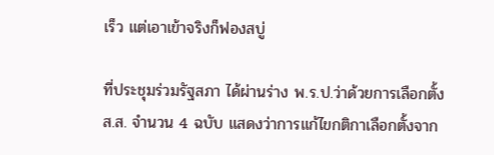เร็ว แต่เอาเข้าจริงก็ฟองสบู่

ที่ประชุมร่วมรัฐสภา ได้ผ่านร่าง พ.ร.ป.ว่าด้วยการเลือกตั้ง ส.ส. จำนวน 4 ฉบับ แสดงว่าการแก้ไขกติกาเลือกตั้งจาก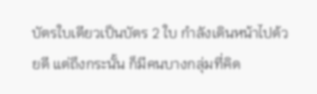บัตรใบเดียวเป็นบัตร 2 ใบ กำลังเดินหน้าไปด้วยดี แต่ถึงกระนั้น ก็มีคนบางกลุ่มที่คิด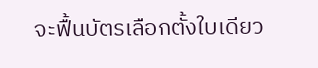จะฟื้นบัตรเลือกตั้งใบเดียว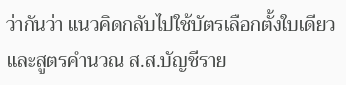ว่ากันว่า แนวคิดกลับไปใช้บัตรเลือกตั้งใบเดียว และสูตรคำนวณ ส.ส.บัญชีราย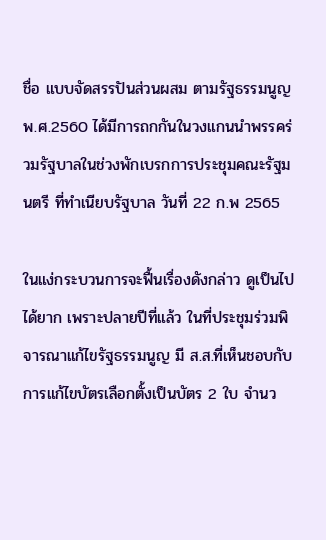ชื่อ แบบจัดสรรปันส่วนผสม ตามรัฐธรรมนูญ พ.ศ.2560 ได้มีการถกกันในวงแกนนำพรรคร่วมรัฐบาลในช่วงพักเบรกการประชุมคณะรัฐมนตรี ที่ทำเนียบรัฐบาล วันที่ 22 ก.พ 2565

ในแง่กระบวนการจะฟื้นเรื่องดังกล่าว ดูเป็นไปได้ยาก เพราะปลายปีที่แล้ว ในที่ประชุมร่วมพิจารณาแก้ไขรัฐธรรมนูญ มี ส.ส.ที่เห็นชอบกับการแก้ไขบัตรเลือกตั้งเป็นบัตร 2 ใบ จำนว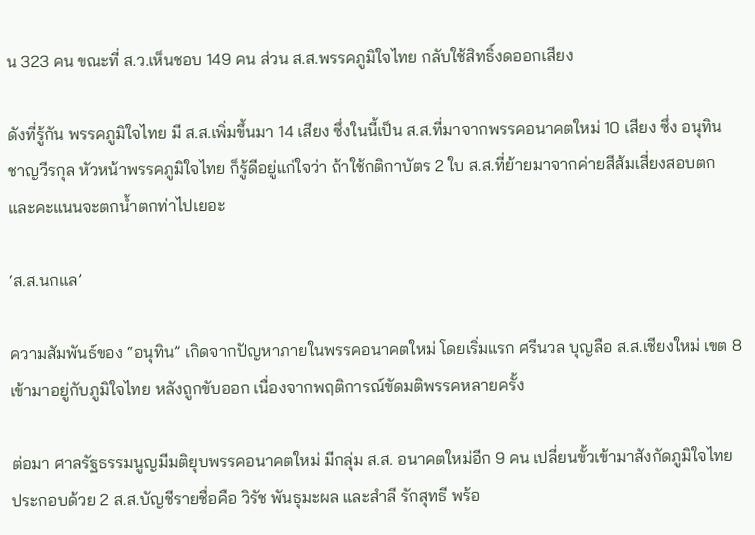น 323 คน ขณะที่ ส.ว.เห็นชอบ 149 คน ส่วน ส.ส.พรรคภูมิใจไทย กลับใช้สิทธิ์งดออกเสียง

ดังที่รู้กัน พรรคภูมิใจไทย มี ส.ส.เพิ่มขึ้นมา 14 เสียง ซึ่งในนี้เป็น ส.ส.ที่มาจากพรรคอนาคตใหม่ 10 เสียง ซึ่ง อนุทิน ชาญวีรกุล หัวหน้าพรรคภูมิใจไทย ก็รู้ดีอยู่แก่ใจว่า ถ้าใช้กติกาบัตร 2 ใบ ส.ส.ที่ย้ายมาจากค่ายสีส้มเสี่ยงสอบตก และคะแนนจะตกน้ำตกท่าไปเยอะ

‘ส.ส.นกแล’

ความสัมพันธ์ของ “อนุทิน” เกิดจากปัญหาภายในพรรคอนาคตใหม่ โดยเริ่มแรก ศรีนวล บุญลือ ส.ส.เชียงใหม่ เขต 8 เข้ามาอยู่กับภูมิใจไทย หลังถูกขับออก เนื่องจากพฤติการณ์ขัดมติพรรคหลายครั้ง

ต่อมา ศาลรัฐธรรมนูญมีมติยุบพรรคอนาคตใหม่ มีกลุ่ม ส.ส. อนาคตใหม่อีก 9 คน เปลี่ยนขั้วเข้ามาสังกัดภูมิใจไทย ประกอบด้วย 2 ส.ส.บัญชีรายชื่อคือ วิรัช พันธุมะผล และสำลี รักสุทธี พร้อ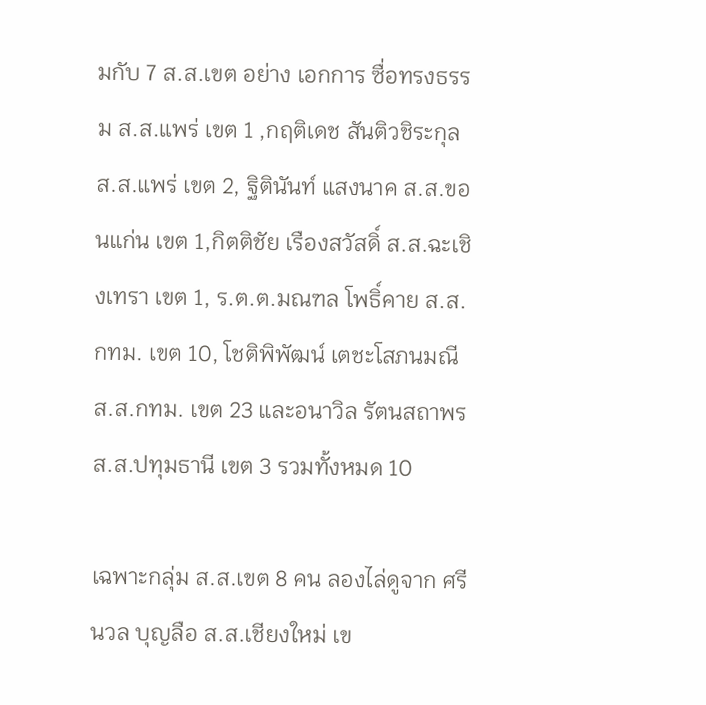มกับ 7 ส.ส.เขต อย่าง เอกการ ซื่อทรงธรรม ส.ส.แพร่ เขต 1 ,กฤติเดช สันติวชิระกุล ส.ส.แพร่ เขต 2, ฐิตินันท์ แสงนาค ส.ส.ขอนแก่น เขต 1,กิตติชัย เรืองสวัสดิ์ ส.ส.ฉะเชิงเทรา เขต 1, ร.ต.ต.มณฑล โพธิ์คาย ส.ส.กทม. เขต 10, โชติพิพัฒน์ เตชะโสภนมณี ส.ส.กทม. เขต 23 และอนาวิล รัตนสถาพร ส.ส.ปทุมธานี เขต 3 รวมทั้งหมด 10

เฉพาะกลุ่ม ส.ส.เขต 8 คน ลองไล่ดูจาก ศรีนวล บุญลือ ส.ส.เชียงใหม่ เข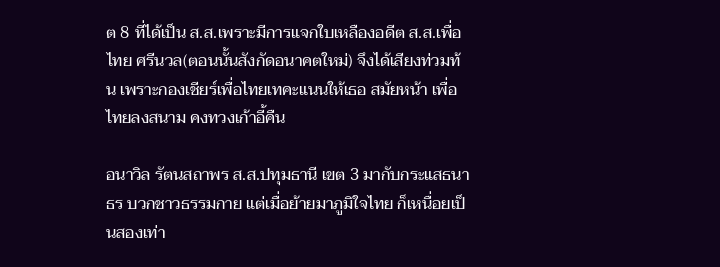ต 8 ที่ได้เป็น ส.ส.เพราะมีการแจกใบเหลืองอดีต ส.ส.เพื่อไทย ศรีนวล(ตอนนั้นสังกัดอนาคตใหม่) จึงได้เสียงท่วมท้น เพราะกองเชียร์เพื่อไทยเทคะแนนให้เธอ สมัยหน้า เพื่อไทยลงสนาม คงทวงเก้าอี้คืน

อนาวิล รัตนสถาพร ส.ส.ปทุมธานี เขต 3 มากับกระแสธนาธร บวกชาวธรรมกาย แต่เมื่อย้ายมาภูมิใจไทย ก็เหนื่อยเป็นสองเท่า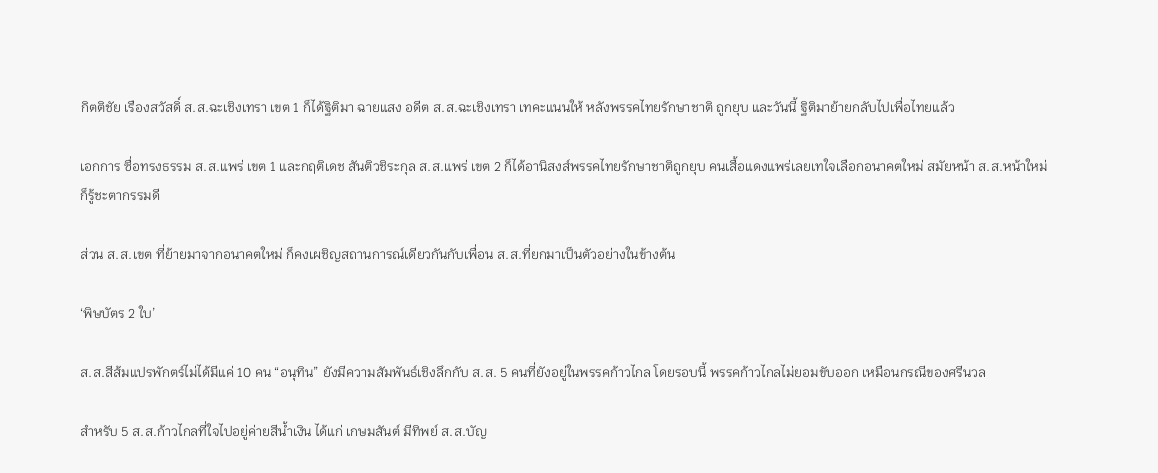กิตติชัย เรืองสวัสดิ์ ส.ส.ฉะเชิงเทรา เขต 1 ก็ได้ฐิติมา ฉายแสง อดีต ส.ส.ฉะเชิงเทรา เทคะแนนให้ หลังพรรคไทยรักษาชาติ ถูกยุบ และวันนี้ ฐิติมาย้ายกลับไปเพื่อไทยแล้ว

เอกการ ซื่อทรงธรรม ส.ส.แพร่ เขต 1 และกฤติเดช สันติวชิระกุล ส.ส.แพร่ เขต 2 ก็ได้อานิสงส์พรรคไทยรักษาชาติถูกยุบ คนเสื้อแดงแพร่เลยเทใจเลือกอนาคตใหม่ สมัยหน้า ส.ส.หน้าใหม่ก็รู้ชะตากรรมดี

ส่วน ส.ส.เขต ที่ย้ายมาจากอนาคตใหม่ ก็คงเผชิญสถานการณ์เดียวกันกับเพื่อน ส.ส.ที่ยกมาเป็นตัวอย่างในข้างต้น

‘พิษบัตร 2 ใบ’

ส.ส.สีส้มแปรพักตร์ไม่ได้มีแค่ 10 คน “อนุทิน” ยังมีความสัมพันธ์เชิงลึกกับ ส.ส. 5 คนที่ยังอยู่ในพรรคก้าวไกล โดยรอบนี้ พรรคก้าวไกลไม่ยอมขับออก เหมือนกรณีของศรีนวล

สำหรับ 5 ส.ส.ก้าวไกลที่ใจไปอยู่ค่ายสีน้ำเงิน ได้แก่ เกษมสันต์ มีทิพย์ ส.ส.บัญ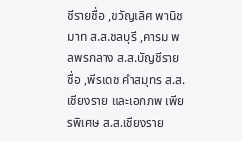ชีรายชื่อ ,ขวัญเลิศ พานิชมาท ส.ส.ชลบุรี ,คารม พลพรกลาง ส.ส.บัญชีรายชื่อ ,พีรเดช คำสมุทร ส.ส.เชียงราย และเอกภพ เพียรพิเศษ ส.ส.เชียงราย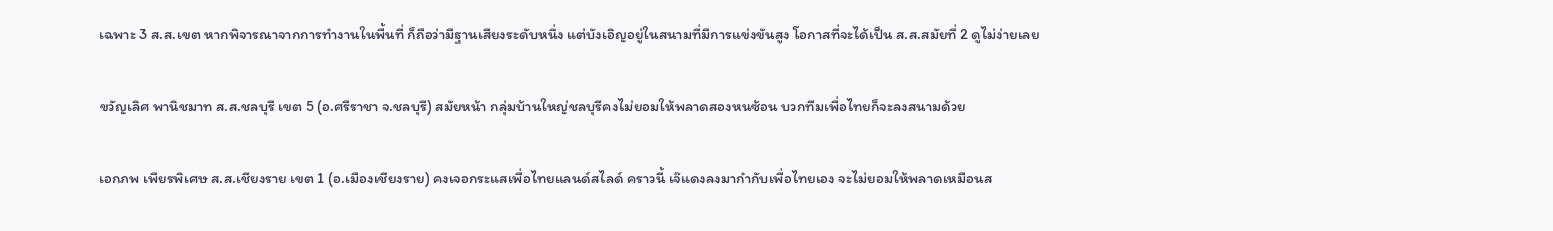เฉพาะ 3 ส.ส.เขต หากพิจารณาจากการทำงานในพื้นที่ ก็ถือว่ามีฐานเสียงระดับหนึ่ง แต่บังเอิญอยู่ในสนามที่มีการแข่งขันสูง โอกาสที่จะได้เป็น ส.ส.สมัยที่ 2 ดูไม่ง่ายเลย

ขวัญเลิศ พานิชมาท ส.ส.ชลบุรี เขต 5 (อ.ศรีราชา จ.ชลบุรี) สมัยหน้า กลุ่มบ้านใหญ่ชลบุรีคงไม่ยอมให้พลาดสองหนซ้อน บวกทีมเพื่อไทยก็จะลงสนามด้วย

เอกภพ เพียรพิเศษ ส.ส.เชียงราย เขต 1 (อ.เมืองเชียงราย) คงเจอกระแสเพื่อไทยแลนด์สไลด์ คราวนี้ เจ๊แดงลงมากำกับเพื่อไทยเอง จะไม่ยอมให้พลาดเหมือนส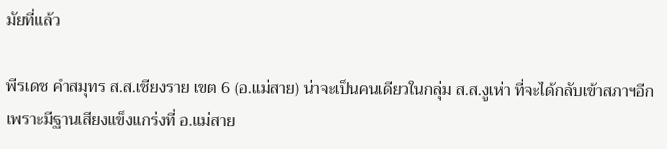มัยที่แล้ว

พีรเดช คำสมุทร ส.ส.เชียงราย เขต 6 (อ.แม่สาย) น่าจะเป็นคนเดียวในกลุ่ม ส.ส.งูเห่า ที่จะได้กลับเข้าสภาฯอีก เพราะมีฐานเสียงแข็งแกร่งที่ อ.แม่สาย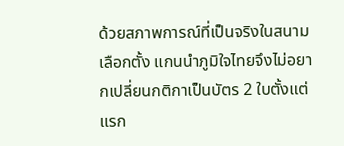ด้วยสภาพการณ์ที่เป็นจริงในสนามเลือกตั้ง แกนนำภูมิใจไทยจึงไม่อยากเปลี่ยนกติกาเป็นบัตร 2 ใบตั้งแต่แรก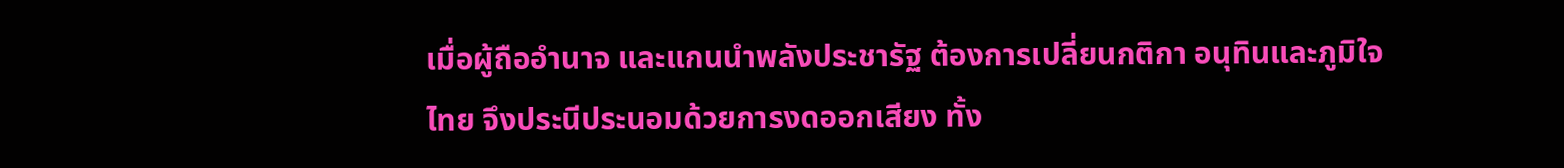เมื่อผู้ถืออำนาจ และแกนนำพลังประชารัฐ ต้องการเปลี่ยนกติกา อนุทินและภูมิใจไทย จึงประนีประนอมด้วยการงดออกเสียง ทั้ง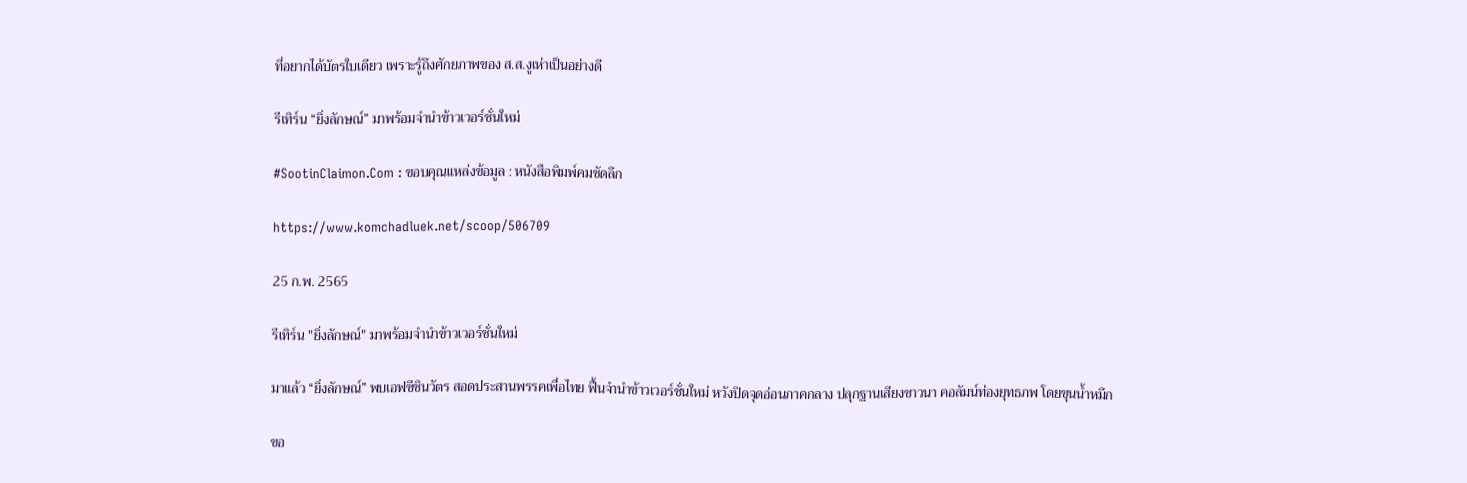ที่อยากได้บัตรใบเดียว เพราะรู้ถึงศักยภาพของ ส.ส.งูเห่าเป็นอย่างดี

รีเทิร์น “ยิ่งลักษณ์” มาพร้อมจำนำข้าวเวอร์ชั่นใหม่

#SootinClaimon.Com : ขอบคุณแหล่งข้อมูล : หนังสือพิมพ์คมชัดลึก

https://www.komchadluek.net/scoop/506709

25 ก.พ. 2565

รีเทิร์น "ยิ่งลักษณ์" มาพร้อมจำนำข้าวเวอร์ชั่นใหม่

มาแล้ว “ยิ่งลักษณ์” พบเอฟซีชินวัตร สอดประสานพรรคเพื่อไทย ฟื้นจำนำข้าวเวอร์ชั่นใหม่ หวังปิดจุดอ่อนภาคกลาง ปลุกฐานเสียงชาวนา คอลัมน์ท่องยุทธภพ โดยขุนน้ำหมึก

ขอ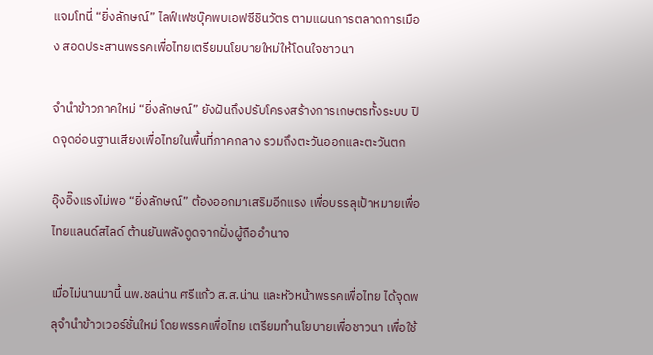แจมโทนี่ “ยิ่งลักษณ์” ไลฟ์เฟซบุ๊คพบเอฟซีชินวัตร ตามแผนการตลาดการเมือง สอดประสานพรรคเพื่อไทยเตรียมนโยบายใหม่ให้โดนใจชาวนา

จำนำข้าวภาคใหม่ “ยิ่งลักษณ์” ยังฝันถึงปรับโครงสร้างการเกษตรทั้งระบบ ปิดจุดอ่อนฐานเสียงเพื่อไทยในพื้นที่ภาคกลาง รวมถึงตะวันออกและตะวันตก

อุ๊งอิ๊งแรงไม่พอ “ยิ่งลักษณ์” ต้องออกมาเสริมอีกแรง เพื่อบรรลุเป้าหมายเพื่อไทยแลนด์สไลด์ ต้านยันพลังดูดจากฝั่งผู้ถืออำนาจ

เมื่อไม่นานมานี้ นพ.ชลน่าน ศรีแก้ว ส.ส.น่าน และหัวหน้าพรรคเพื่อไทย ได้จุดพลุจำนำข้าวเวอร์ชั่นใหม่ โดยพรรคเพื่อไทย เตรียมทำนโยบายเพื่อชาวนา เพื่อใช้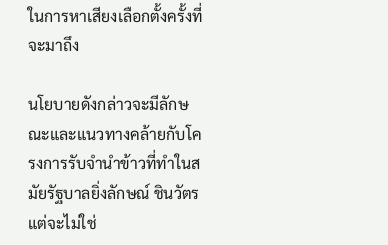ในการหาเสียงเลือกตั้งครั้งที่จะมาถึง

นโยบายดังกล่าวจะมีลักษณะและแนวทางคล้ายกับโครงการรับจำนำข้าวที่ทำในสมัยรัฐบาลยิ่งลักษณ์ ชินวัตร แต่จะไม่ใช่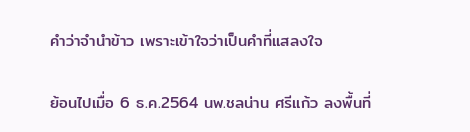คำว่าจำนำข้าว เพราะเข้าใจว่าเป็นคำที่แสลงใจ

ย้อนไปเมื่อ 6 ธ.ค.2564 นพ.ชลน่าน ศรีแก้ว ลงพื้นที่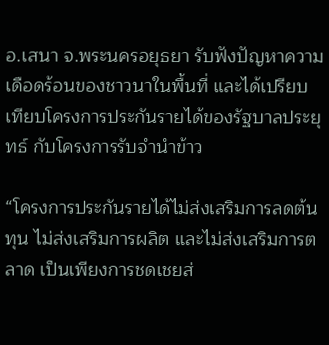อ.เสนา จ.พระนครอยุธยา รับฟังปัญหาความเดือดร้อนของชาวนาในพื้นที่ และได้เปรียบเทียบโครงการประกันรายได้ของรัฐบาลประยุทธ์ กับโครงการรับจำนำข้าว

“โครงการประกันรายได้ไม่ส่งเสริมการลดต้นทุน ไม่ส่งเสริมการผลิต และไม่ส่งเสริมการตลาด เป็นเพียงการชดเชยส่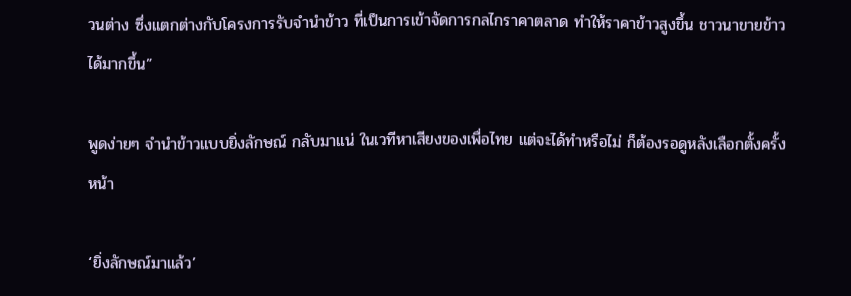วนต่าง ซึ่งแตกต่างกับโครงการรับจำนำข้าว ที่เป็นการเข้าจัดการกลไกราคาตลาด ทำให้ราคาข้าวสูงขึ้น ชาวนาขายข้าวได้มากขึ้น”

พูดง่ายๆ จำนำข้าวแบบยิ่งลักษณ์ กลับมาแน่ ในเวทีหาเสียงของเพื่อไทย แต่จะได้ทำหรือไม่ ก็ต้องรอดูหลังเลือกตั้งครั้งหน้า

‘ยิ่งลักษณ์มาแล้ว’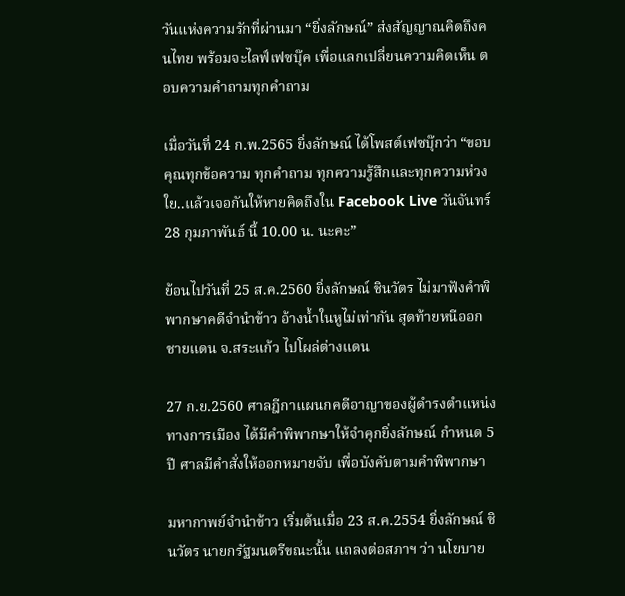วันแห่งความรักที่ผ่านมา “ยิ่งลักษณ์” ส่งสัญญาณคิดถึงคนไทย พร้อมจะไลฟ์เฟซบุ๊ค เพื่อแลกเปลี่ยนความคิดเห็น ตอบความคำถามทุกคำถาม

เมื่อวันที่ 24 ก.พ.2565 ยิ่งลักษณ์ ได้โพสต์เฟซบุ๊กว่า “ขอบคุณทุกข้อความ ทุกคำถาม ทุกความรู้สึกและทุกความห่วงใย..แล้วเจอกันให้หายคิดถึงใน Facebook Live วันจันทร์ 28 กุมภาพันธ์ นี้ 10.00 น. นะคะ”

ย้อนไปวันที่ 25 ส.ค.2560 ยิ่งลักษณ์ ชินวัตร ไม่มาฟังคำพิพากษาคดีจำนำข้าว อ้างน้ำในหูไม่เท่ากัน สุดท้ายหนีออกชายแดน จ.สระแก้ว ไปโผล่ต่างแดน

27 ก.ย.2560 ศาลฎีกาแผนกคดีอาญาของผู้ดำรงตำแหน่งทางการเมือง ได้มีคำพิพากษาให้จำคุกยิ่งลักษณ์ กำหนด 5 ปี ศาลมีคำสั่งให้ออกหมายจับ เพื่อบังคับตามคำพิพากษา

มหากาพย์จำนำข้าว เริ่มต้นเมื่อ 23 ส.ค.2554 ยิ่งลักษณ์ ชินวัตร นายกรัฐมนตรีขณะนั้น แถลงต่อสภาฯ ว่า นโยบาย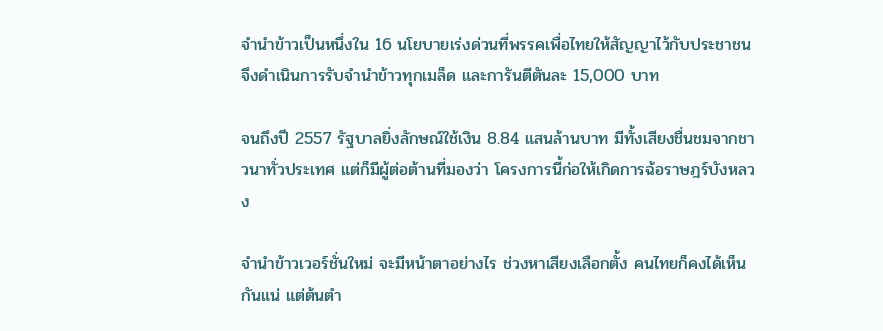จำนำข้าวเป็นหนึ่งใน 16 นโยบายเร่งด่วนที่พรรคเพื่อไทยให้สัญญาไว้กับประชาชน จึงดำเนินการรับจำนำข้าวทุกเมล็ด และการันตีตันละ 15,000 บาท

จนถึงปี 2557 รัฐบาลยิ่งลักษณ์ใช้เงิน 8.84 แสนล้านบาท มีทั้งเสียงชื่นชมจากชาวนาทั่วประเทศ แต่ก็มีผู้ต่อต้านที่มองว่า โครงการนี้ก่อให้เกิดการฉ้อราษฎร์บังหลวง

จำนำข้าวเวอร์ชั่นใหม่ จะมีหน้าตาอย่างไร ช่วงหาเสียงเลือกตั้ง คนไทยก็คงได้เห็นกันแน่ แต่ต้นตำ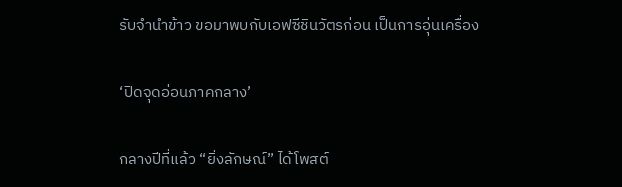รับจำนำข้าว ขอมาพบกับเอฟซีชินวัตรก่อน เป็นการอุ่นเครื่อง

‘ปิดจุดอ่อนภาคกลาง’

กลางปีที่แล้ว “ยิ่งลักษณ์” ได้โพสต์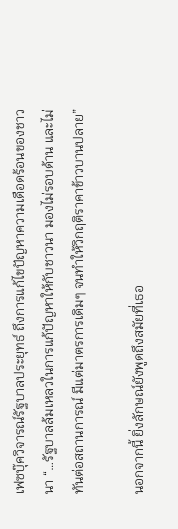เฟซบุ๊ควิจารณ์รัฐบาลประยุทธ์ ถึงการแก้ไขปัญหาความเดือดร้อนของชาวนา “…รัฐบาลล้มเหลวในการแก้ปัญหาให้กับชาวนา มองไม่รอบด้าน และไม่ทันต่อสถานการณ์ มีแต่มาตรการเดิมๆ จนทำให้วิกฤติราคาข้าวบานปลาย”

นอกจากนี้ ยิ่งลักษณ์ยังพูดถึงสมัยที่เธอ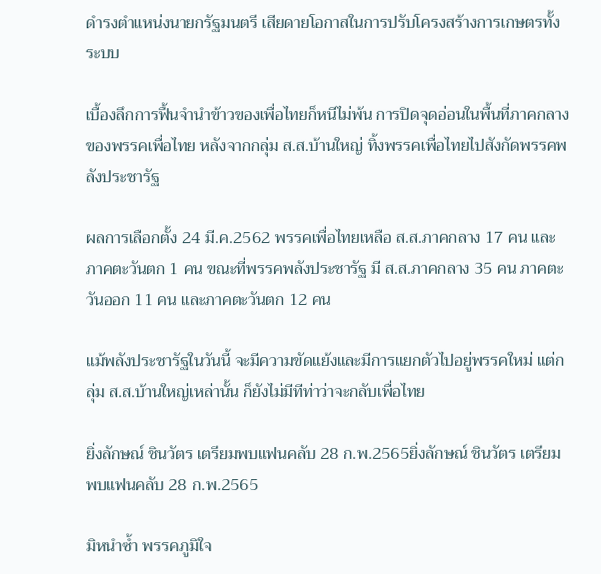ดำรงตำแหน่งนายกรัฐมนตรี เสียดายโอกาสในการปรับโครงสร้างการเกษตรทั้งระบบ

เบื้องลึกการฟื้นจำนำข้าวของเพื่อไทยก็หนีไม่พ้น การปิดจุดอ่อนในพื้นที่ภาคกลางของพรรคเพื่อไทย หลังจากกลุ่ม ส.ส.บ้านใหญ่ ทิ้งพรรคเพื่อไทยไปสังกัดพรรคพลังประชารัฐ

ผลการเลือกตั้ง 24 มี.ค.2562 พรรคเพื่อไทยเหลือ ส.ส.ภาคกลาง 17 คน และภาคตะวันตก 1 คน ขณะที่พรรคพลังประชารัฐ มี ส.ส.ภาคกลาง 35 คน ภาคตะวันออก 11 คน และภาคตะวันตก 12 คน

แม้พลังประชารัฐในวันนี้ จะมีความขัดแย้งและมีการแยกตัวไปอยู่พรรคใหม่ แต่กลุ่ม ส.ส.บ้านใหญ่เหล่านั้น ก็ยังไม่มีทีท่าว่าจะกลับเพื่อไทย

ยิ่งลักษณ์ ชินวัตร เตรียมพบแฟนคลับ 28 ก.พ.2565ยิ่งลักษณ์ ชินวัตร เตรียมพบแฟนคลับ 28 ก.พ.2565

มิหนำซ้ำ พรรคภูมิใจ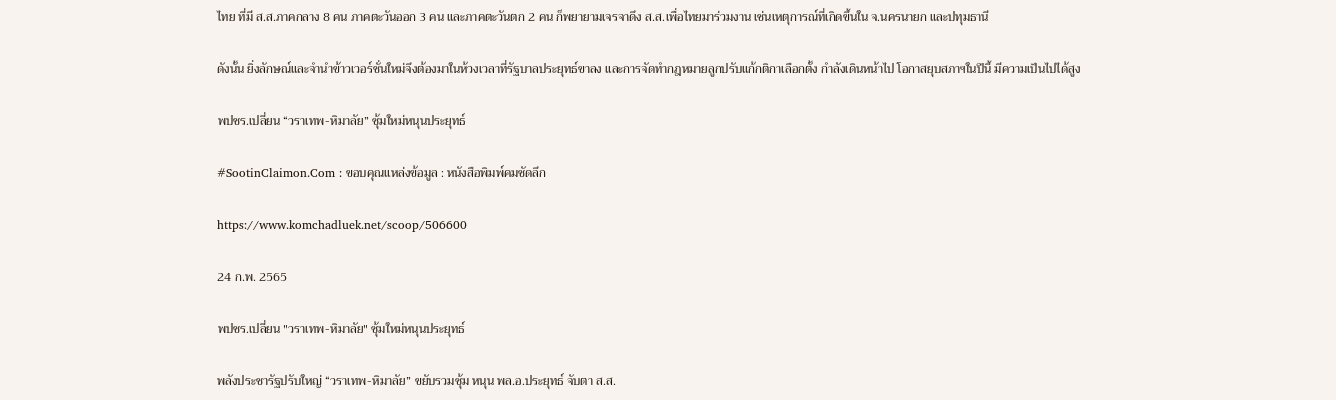ไทย ที่มี ส.ส.ภาคกลาง 8 คน ภาคตะวันออก 3 คน และภาคตะวันตก 2 คน ก็พยายามเจรจาดึง ส.ส.เพื่อไทยมาร่วมงาน เช่นเหตุการณ์ที่เกิดขึ้นใน จ.นครนายก และปทุมธานี

ดังนั้น ยิ่งลักษณ์และจำนำข้าวเวอร์ชั่นใหม่จึงต้องมาในห้วงเวลาที่รัฐบาลประยุทธ์ขาลง และการจัดทำกฎหมายลูกปรับแก้กติกาเลือกตั้ง กำลังเดินหน้าไป โอกาสยุบสภาฯในปีนี้ มีความเป็นไปได้สูง

พปชร.เปลี่ยน “วราเทพ-หิมาลัย” ซุ้มใหม่หนุนประยุทธ์

#SootinClaimon.Com : ขอบคุณแหล่งข้อมูล : หนังสือพิมพ์คมชัดลึก

https://www.komchadluek.net/scoop/506600

24 ก.พ. 2565

พปชร.เปลี่ยน "วราเทพ-หิมาลัย" ซุ้มใหม่หนุนประยุทธ์

พลังประชารัฐปรับใหญ่ “วราเทพ-หิมาลัย” ขยับรวมซุ้ม หนุน พล.อ.ประยุทธ์ จับตา ส.ส.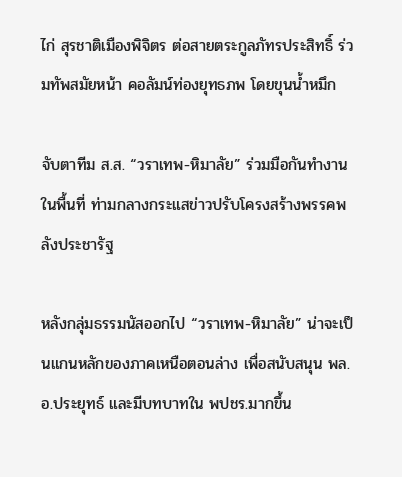ไก่ สุรชาติเมืองพิจิตร ต่อสายตระกูลภัทรประสิทธิ์ ร่วมทัพสมัยหน้า คอลัมน์ท่องยุทธภพ โดยขุนน้ำหมึก

จับตาทีม ส.ส. “วราเทพ-หิมาลัย” ร่วมมือกันทำงานในพื้นที่ ท่ามกลางกระแสข่าวปรับโครงสร้างพรรคพลังประชารัฐ

หลังกลุ่มธรรมนัสออกไป “วราเทพ-หิมาลัย” น่าจะเป็นแกนหลักของภาคเหนือตอนล่าง เพื่อสนับสนุน พล.อ.ประยุทธ์ และมีบทบาทใน พปชร.มากขึ้น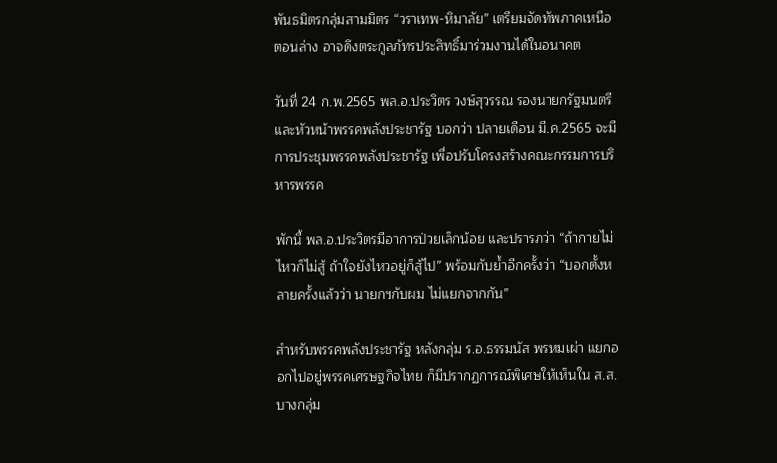พันธมิตรกลุ่มสามมิตร “วราเทพ-หิมาลัย” เตรียมจัดทัพภาคเหนือตอนล่าง อาจดึงตระกูลภัทรประสิทธิ์มาร่วมงานได้ในอนาคต

วันที่ 24 ก.พ.2565 พล.อ.ประวิตร วงษ์สุวรรณ รองนายกรัฐมนตรี และหัวหน้าพรรคพลังประชารัฐ บอกว่า ปลายเดือน มี.ค.2565 จะมีการประชุมพรรคพลังประชารัฐ เพื่อปรับโครงสร้างคณะกรรมการบริหารพรรค

พักนี้ พล.อ.ประวิตรมีอาการป่วยเล็กน้อย และปรารภว่า “ถ้ากายไม่ไหวก็ไม่สู้ ถ้าใจยังไหวอยู่ก็สู้ไป” พร้อมกับย้ำอีกครั้งว่า “บอกตั้งหลายครั้งแล้วว่า นายกฯกับผม ไม่แยกจากกัน”

สำหรับพรรคพลังประชารัฐ หลังกลุ่ม ร.อ.ธรรมนัส พรหมเผ่า แยกออกไปอยู่พรรคเศรษฐกิจไทย ก็มีปรากฏการณ์พิเศษให้เห็นใน ส.ส.บางกลุ่ม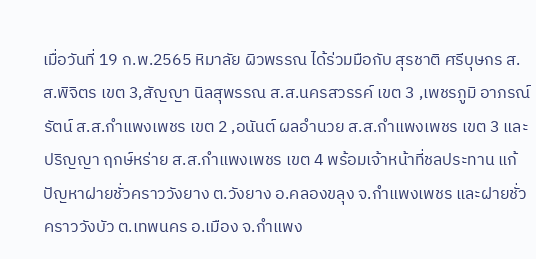เมื่อวันที่ 19 ก.พ.2565 หิมาลัย ผิวพรรณ ได้ร่วมมือกับ สุรชาติ ศรีบุษกร ส.ส.พิจิตร เขต 3,สัญญา นิลสุพรรณ ส.ส.นครสวรรค์ เขต 3 ,เพชรภูมิ อาภรณ์รัตน์ ส.ส.กำแพงเพชร เขต 2 ,อนันต์ ผลอำนวย ส.ส.กำแพงเพชร เขต 3 และปริญญา ฤกษ์หร่าย ส.ส.กำแพงเพชร เขต 4 พร้อมเจ้าหน้าที่ชลประทาน แก้ปัญหาฝายชั่วคราววังยาง ต.วังยาง อ.คลองขลุง จ.กำแพงเพชร และฝายชั่วคราววังบัว ต.เทพนคร อ.เมือง จ.กำแพง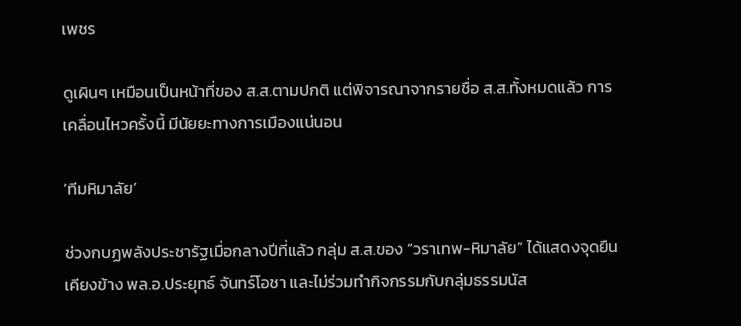เพชร

ดูเผินๆ เหมือนเป็นหน้าที่ของ ส.ส.ตามปกติ แต่พิจารณาจากรายชื่อ ส.ส.ทั้งหมดแล้ว การเคลื่อนไหวครั้งนี้ มีนัยยะทางการเมืองแน่นอน

‘ทีมหิมาลัย’

ช่วงกบฏพลังประชารัฐเมื่อกลางปีที่แล้ว กลุ่ม ส.ส.ของ “วราเทพ-หิมาลัย” ได้แสดงจุดยืนเคียงข้าง พล.อ.ประยุทธ์ จันทร์โอชา และไม่ร่วมทำกิจกรรมกับกลุ่มธรรมนัส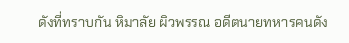ดังที่ทราบกัน หิมาลัย ผิวพรรณ อดีตนายทหารคนดัง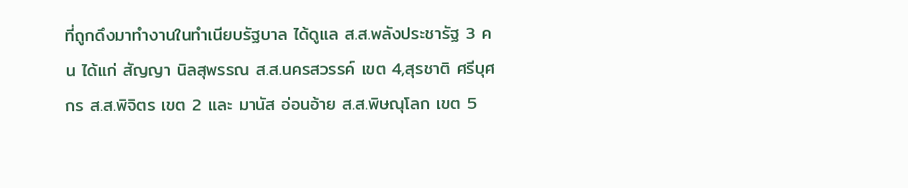ที่ถูกดึงมาทำงานในทำเนียบรัฐบาล ได้ดูแล ส.ส.พลังประชารัฐ 3 คน ได้แก่ สัญญา นิลสุพรรณ ส.ส.นครสวรรค์ เขต 4,สุรชาติ ศรีบุศกร ส.ส.พิจิตร เขต 2 และ มานัส อ่อนอ้าย ส.ส.พิษณุโลก เขต 5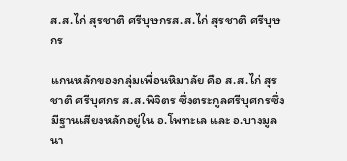ส.ส.ไก่ สุรชาติ ศรีบุษกรส.ส.ไก่ สุรชาติ ศรีบุษกร

แกนหลักของกลุ่มเพื่อนหิมาลัย คือ ส.ส.ไก่ สุรชาติ ศรีบุศกร ส.ส.พิจิตร ซึ่งตระกูลศรีบุศกรซึ่งมีฐานเสียงหลักอยู่ใน อ.โพทะเล และ อ.บางมูลนา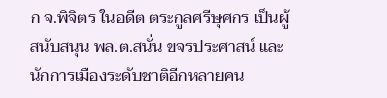ก จ.พิจิตร ในอดีต ตระกูลศรีษุศกร เป็นผู้สนับสนุน พล.ต.สนั่น ขจรประศาสน์ และนักการเมืองระดับชาติอีกหลายคน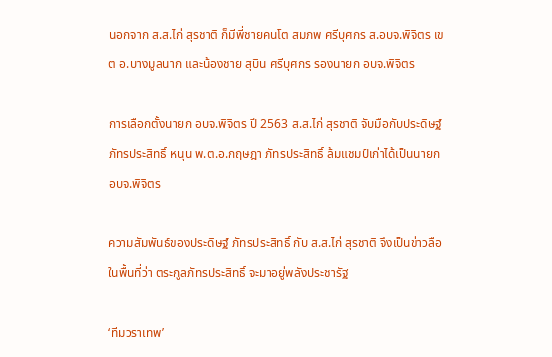นอกจาก ส.ส.ไก่ สุรชาติ ก็มีพี่ชายคนโต สมภพ ศรีบุศกร ส.อบจ.พิจิตร เขต อ.บางมูลนาก และน้องชาย สุบิน ศรีบุศกร รองนายก อบจ.พิจิตร

การเลือกตั้งนายก อบจ.พิจิตร ปี 2563 ส.ส.ไก่ สุรชาติ จับมือกับประดิษฐ์ ภัทรประสิทธิ์ หนุน พ.ต.อ.กฤษฎา ภัทรประสิทธิ์ ล้มแชมป์เก่าได้เป็นนายก อบจ.พิจิตร

ความสัมพันธ์ของประดิษฐ์ ภัทรประสิทธิ์ กับ ส.ส.ไก่ สุรชาติ จึงเป็นข่าวลือในพื้นที่ว่า ตระกูลภัทรประสิทธิ์ จะมาอยู่พลังประชารัฐ

‘ทีมวราเทพ’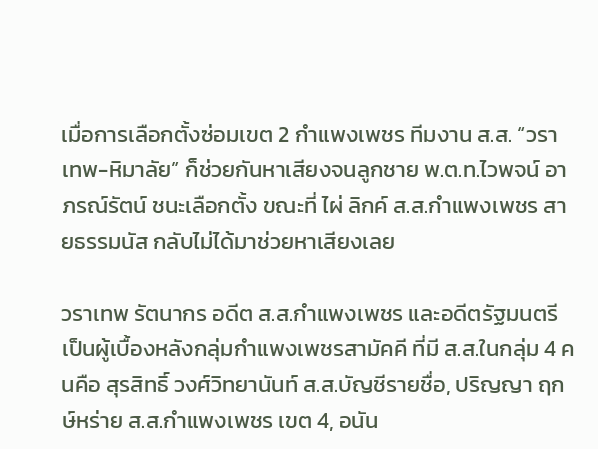เมื่อการเลือกตั้งซ่อมเขต 2 กำแพงเพชร ทีมงาน ส.ส. “วราเทพ-หิมาลัย” ก็ช่วยกันหาเสียงจนลูกชาย พ.ต.ท.ไวพจน์ อาภรณ์รัตน์ ชนะเลือกตั้ง ขณะที่ ไผ่ ลิกค์ ส.ส.กำแพงเพชร สายธรรมนัส กลับไม่ได้มาช่วยหาเสียงเลย

วราเทพ รัตนากร อดีต ส.ส.กำแพงเพชร และอดีตรัฐมนตรี เป็นผู้เบื้องหลังกลุ่มกำแพงเพชรสามัคคี ที่มี ส.ส.ในกลุ่ม 4 คนคือ สุรสิทธิ์ วงศ์วิทยานันท์ ส.ส.บัญชีรายชื่อ, ปริญญา ฤกษ์หร่าย ส.ส.กำแพงเพชร เขต 4, อนัน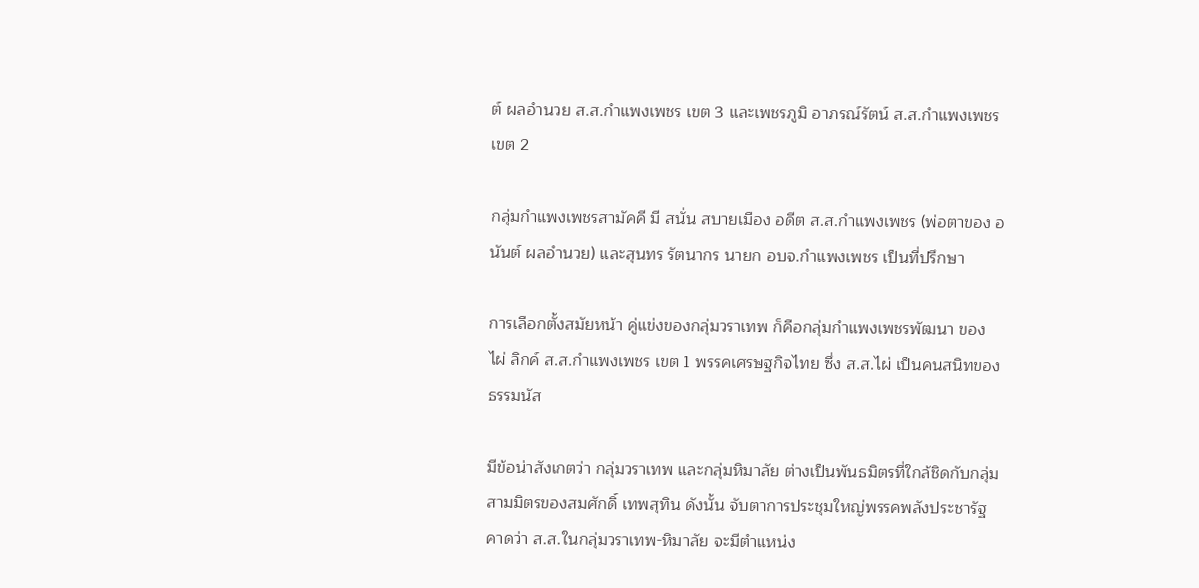ต์ ผลอำนวย ส.ส.กำแพงเพชร เขต 3 และเพชรภูมิ อาภรณ์รัตน์ ส.ส.กำแพงเพชร เขต 2

กลุ่มกำแพงเพชรสามัคคี มี สนั่น สบายเมือง อดีต ส.ส.กำแพงเพชร (พ่อตาของ อนันต์ ผลอำนวย) และสุนทร รัตนากร นายก อบจ.กำแพงเพชร เป็นที่ปรึกษา

การเลือกตั้งสมัยหน้า คู่แข่งของกลุ่มวราเทพ ก็คือกลุ่มกำแพงเพชรพัฒนา ของ ไผ่ ลิกค์ ส.ส.กำแพงเพชร เขต 1 พรรคเศรษฐกิจไทย ซึ่ง ส.ส.ไผ่ เป็นคนสนิทของธรรมนัส

มีข้อน่าสังเกตว่า กลุ่มวราเทพ และกลุ่มหิมาลัย ต่างเป็นพันธมิตรที่ใกล้ชิดกับกลุ่มสามมิตรของสมศักดิ์ เทพสุทิน ดังนั้น จับตาการประชุมใหญ่พรรคพลังประชารัฐ คาดว่า ส.ส.ในกลุ่มวราเทพ-หิมาลัย จะมีตำแหน่ง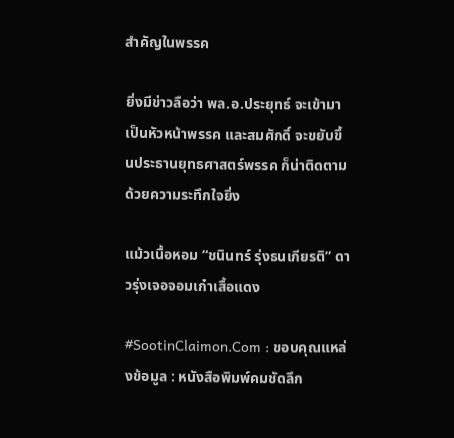สำคัญในพรรค

ยิ่งมีข่าวลือว่า พล.อ.ประยุทธ์ จะเข้ามาเป็นหัวหน้าพรรค และสมศักดิ์ จะขยับขึ้นประธานยุทธศาสตร์พรรค ก็น่าติดตามด้วยความระทึกใจยิ่ง

แม้วเนื้อหอม “ชนินทร์ รุ่งธนเกียรติ” ดาวรุ่งเจอจอมเก๋าเสื้อแดง

#SootinClaimon.Com : ขอบคุณแหล่งข้อมูล : หนังสือพิมพ์คมชัดลึก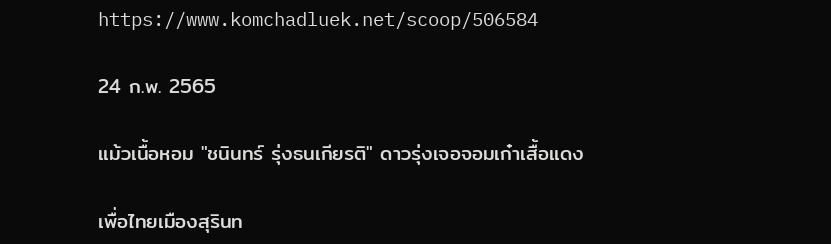https://www.komchadluek.net/scoop/506584

24 ก.พ. 2565

แม้วเนื้อหอม "ชนินทร์ รุ่งธนเกียรติ" ดาวรุ่งเจอจอมเก๋าเสื้อแดง

เพื่อไทยเมืองสุรินท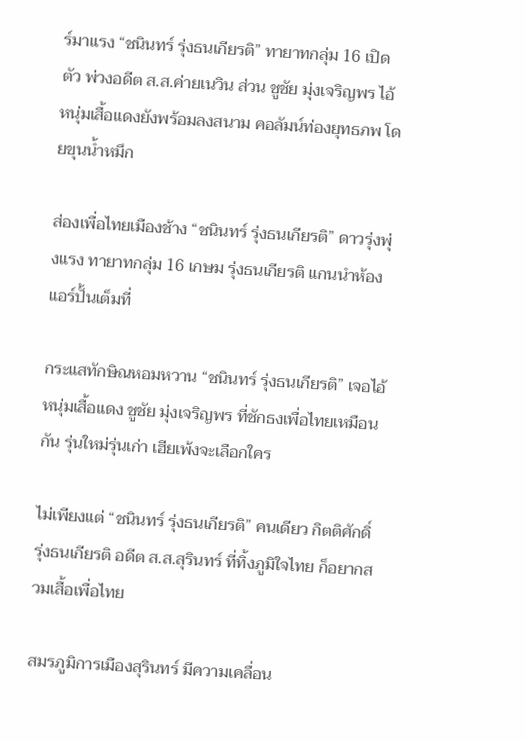ร์มาแรง “ชนินทร์ รุ่งธนเกียรติ” ทายาทกลุ่ม 16 เปิดตัว พ่วงอดีต ส.ส.ค่ายเนวิน ส่วน ชูชัย มุ่งเจริญพร ไอ้หนุ่มเสื้อแดงยังพร้อมลงสนาม คอลัมน์ท่องยุทธภพ โดยขุนน้ำหมึก

ส่องเพื่อไทยเมืองช้าง “ชนินทร์ รุ่งธนเกียรติ” ดาวรุ่งพุ่งแรง ทายาทกลุ่ม 16 เกษม รุ่งธนเกียรติ แกนนำห้องแอร์ปั้นเต็มที่

กระแสทักษิณหอมหวาน “ชนินทร์ รุ่งธนเกียรติ” เจอไอ้หนุ่มเสื้อแดง ชูชัย มุ่งเจริญพร ที่ชักธงเพื่อไทยเหมือนกัน รุ่นใหม่รุ่นเก่า เฮียเพ้งจะเลือกใคร

ไม่เพียงแต่ “ชนินทร์ รุ่งธนเกียรติ” คนเดียว กิตติศักดิ์ รุ่งธนเกียรติ อดีต ส.ส.สุรินทร์ ที่ทิ้งภูมิใจไทย ก็อยากสวมเสื้อเพื่อไทย

สมรภูมิการเมืองสุรินทร์ มีความเคลื่อน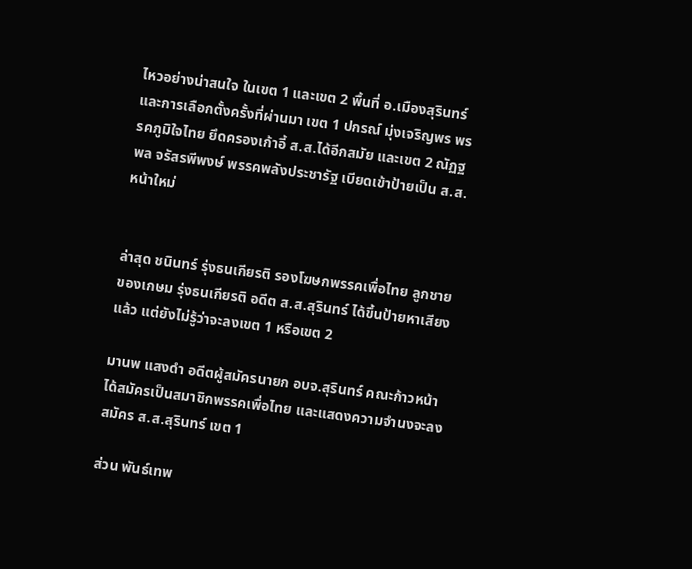ไหวอย่างน่าสนใจ ในเขต 1 และเขต 2 พื้นที่ อ.เมืองสุรินทร์ และการเลือกตั้งครั้งที่ผ่านมา เขต 1 ปกรณ์ มุ่งเจริญพร พรรคภูมิใจไทย ยึดครองเก้าอี้ ส.ส.ได้อีกสมัย และเขต 2 ณัฏฐพล จรัสรพีพงษ์ พรรคพลังประชารัฐ เบียดเข้าป้ายเป็น ส.ส.หน้าใหม่


ล่าสุด ชนินทร์ รุ่งธนเกียรติ รองโฆษกพรรคเพื่อไทย ลูกชายของเกษม รุ่งธนเกียรติ อดีต ส.ส.สุรินทร์ ได้ขึ้นป้ายหาเสียงแล้ว แต่ยังไม่รู้ว่าจะลงเขต 1 หรือเขต 2

มานพ แสงดำ อดีตผู้สมัครนายก อบจ.สุรินทร์ คณะก้าวหน้า ได้สมัครเป็นสมาชิกพรรคเพื่อไทย และแสดงความจำนงจะลงสมัคร ส.ส.สุรินทร์ เขต 1

ส่วน พันธ์เทพ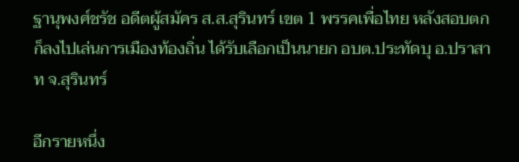ฐานุพงศ์ชรัช อดีตผู้สมัคร ส.ส.สุรินทร์ เขต 1 พรรคเพื่อไทย หลังสอบตกก็ลงไปเล่นการเมืองท้องถิ่น ได้รับเลือกเป็นนายก อบต.ประทัดบุ อ.ปราสาท จ.สุรินทร์

อีกรายหนึ่ง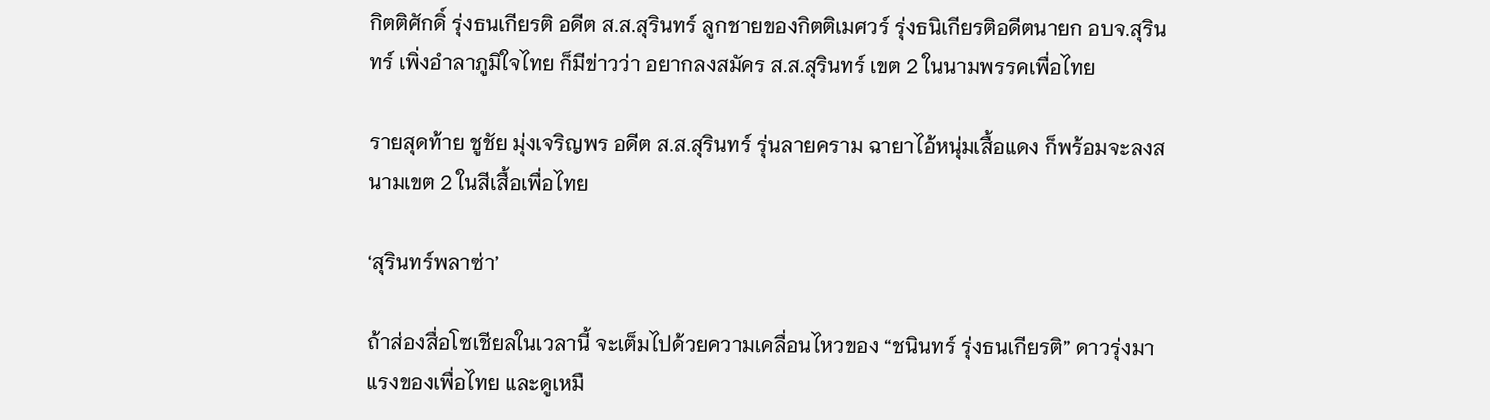กิตติศักดิ์ รุ่งธนเกียรติ อดีต ส.ส.สุรินทร์ ลูกชายของกิตติเมศวร์ รุ่งธนิเกียรติอดีตนายก อบจ.สุรินทร์ เพิ่งอำลาภูมิใจไทย ก็มีข่าวว่า อยากลงสมัคร ส.ส.สุรินทร์ เขต 2 ในนามพรรคเพื่อไทย

รายสุดท้าย ชูชัย มุ่งเจริญพร อดีต ส.ส.สุรินทร์ รุ่นลายคราม ฉายาไอ้หนุ่มเสื้อแดง ก็พร้อมจะลงสนามเขต 2 ในสีเสื้อเพื่อไทย

‘สุรินทร์พลาซ่า’

ถ้าส่องสื่อโซเชียลในเวลานี้ จะเต็มไปด้วยความเคลื่อนไหวของ “ชนินทร์ รุ่งธนเกียรติ” ดาวรุ่งมาแรงของเพื่อไทย และดูเหมื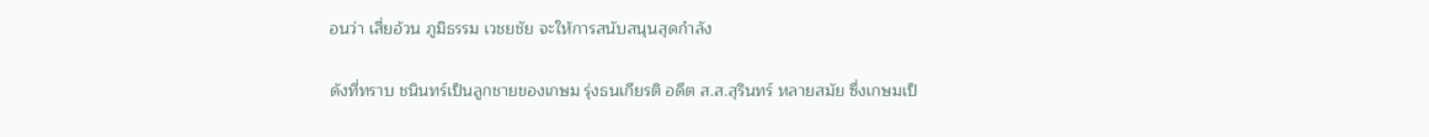อนว่า เสี่ยอ้วน ภูมิธรรม เวชยชัย จะให้การสนับสนุนสุดกำลัง

ดังที่ทราบ ชนินทร์เป็นลูกชายของเกษม รุ่งธนเกียรติ อดีต ส.ส.สุรินทร์ หลายสมัย ซึ่งเกษมเป็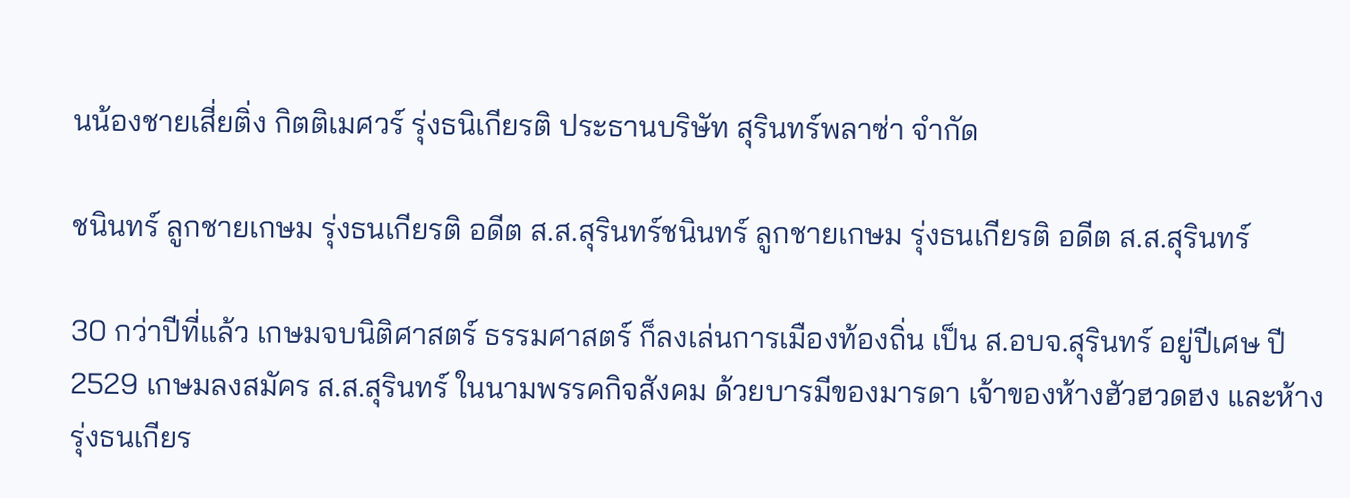นน้องชายเสี่ยติ่ง กิตติเมศวร์ รุ่งธนิเกียรติ ประธานบริษัท สุรินทร์พลาซ่า จำกัด

ชนินทร์ ลูกชายเกษม รุ่งธนเกียรติ อดีต ส.ส.สุรินทร์ชนินทร์ ลูกชายเกษม รุ่งธนเกียรติ อดีต ส.ส.สุรินทร์

30 กว่าปีที่แล้ว เกษมจบนิติศาสตร์ ธรรมศาสตร์ ก็ลงเล่นการเมืองท้องถิ่น เป็น ส.อบจ.สุรินทร์ อยู่ปีเศษ ปี 2529 เกษมลงสมัคร ส.ส.สุรินทร์ ในนามพรรคกิจสังคม ด้วยบารมีของมารดา เจ้าของห้างฮัวฮวดฮง และห้างรุ่งธนเกียร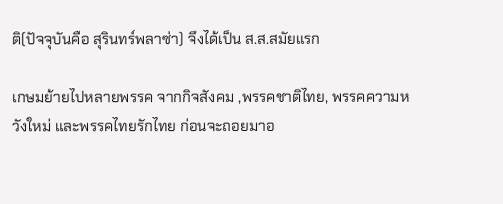ติ(ปัจจุบันคือ สุรินทร์พลาซ่า) จึงได้เป็น ส.ส.สมัยแรก

เกษมย้ายไปหลายพรรค จากกิจสังคม ,พรรคชาติไทย, พรรคความหวังใหม่ และพรรคไทยรักไทย ก่อนจะถอยมาอ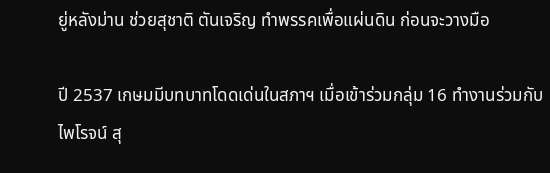ยู่หลังม่าน ช่วยสุชาติ ตันเจริญ ทำพรรคเพื่อแผ่นดิน ก่อนจะวางมือ

ปี 2537 เกษมมีบทบาทโดดเด่นในสภาฯ เมื่อเข้าร่วมกลุ่ม 16 ทำงานร่วมกับไพโรจน์ สุ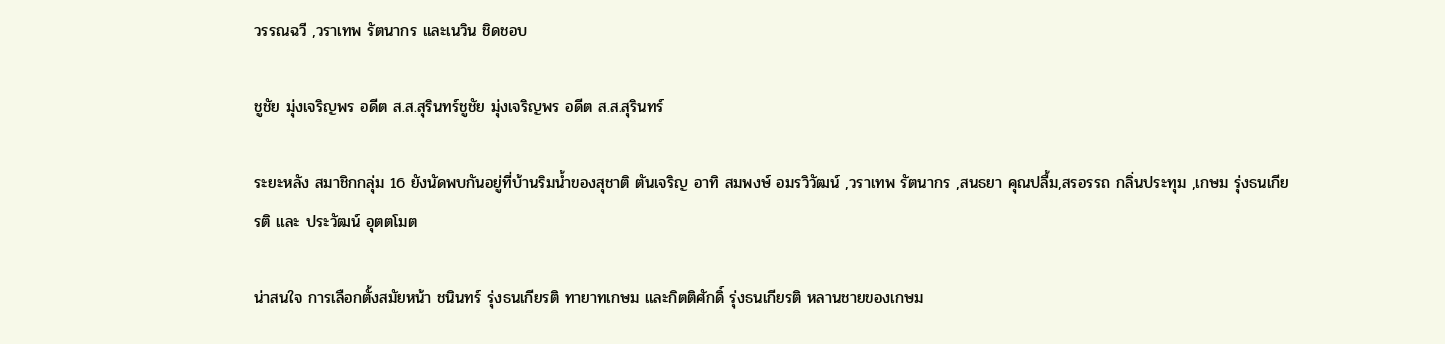วรรณฉวี ,วราเทพ รัตนากร และเนวิน ชิดชอบ

ชูชัย มุ่งเจริญพร อดีต ส.ส.สุรินทร์ชูชัย มุ่งเจริญพร อดีต ส.ส.สุรินทร์

ระยะหลัง สมาชิกกลุ่ม 16 ยังนัดพบกันอยู่ที่บ้านริมน้ำของสุชาติ ตันเจริญ อาทิ สมพงษ์ อมรวิวัฒน์ ,วราเทพ รัตนากร ,สนธยา คุณปลื้ม,สรอรรถ กลิ่นประทุม ,เกษม รุ่งธนเกียรติ และ ประวัฒน์ อุตตโมต

น่าสนใจ การเลือกตั้งสมัยหน้า ชนินทร์ รุ่งธนเกียรติ ทายาทเกษม และกิตติศักดิ์ รุ่งธนเกียรติ หลานชายของเกษม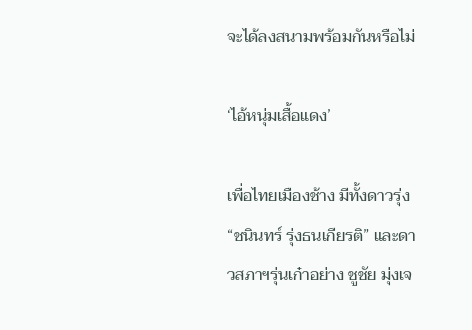จะได้ลงสนามพร้อมกันหรือไม่

‘ไอ้หนุ่มเสื้อแดง’

เพื่อไทยเมืองช้าง มีทั้งดาวรุ่ง “ชนินทร์ รุ่งธนเกียรติ” และดาวสภาฯรุ่นเก๋าอย่าง ชูชัย มุ่งเจ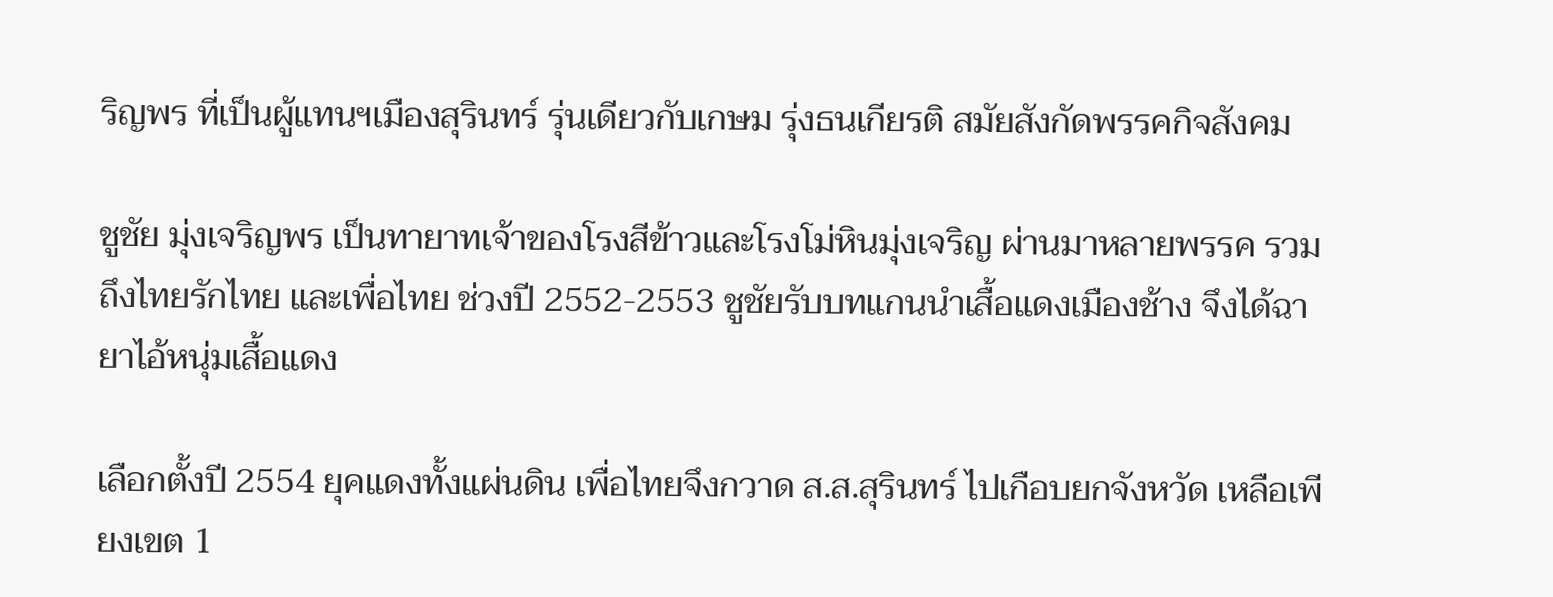ริญพร ที่เป็นผู้แทนฯเมืองสุรินทร์ รุ่นเดียวกับเกษม รุ่งธนเกียรติ สมัยสังกัดพรรคกิจสังคม

ชูชัย มุ่งเจริญพร เป็นทายาทเจ้าของโรงสีข้าวและโรงโม่หินมุ่งเจริญ ผ่านมาหลายพรรค รวมถึงไทยรักไทย และเพื่อไทย ช่วงปี 2552-2553 ชูชัยรับบทแกนนำเสื้อแดงเมืองช้าง จึงได้ฉายาไอ้หนุ่มเสื้อแดง

เลือกตั้งปี 2554 ยุคแดงทั้งแผ่นดิน เพื่อไทยจึงกวาด ส.ส.สุรินทร์ ไปเกือบยกจังหวัด เหลือเพียงเขต 1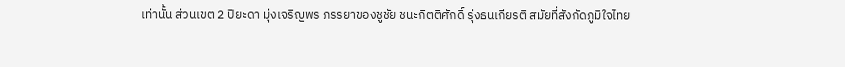เท่านั้น ส่วนเขต 2 ปิยะดา มุ่งเจริญพร ภรรยาของชูชัย ชนะกิตติศักดิ์ รุ่งธนเกียรติ สมัยที่สังกัดภูมิใจไทย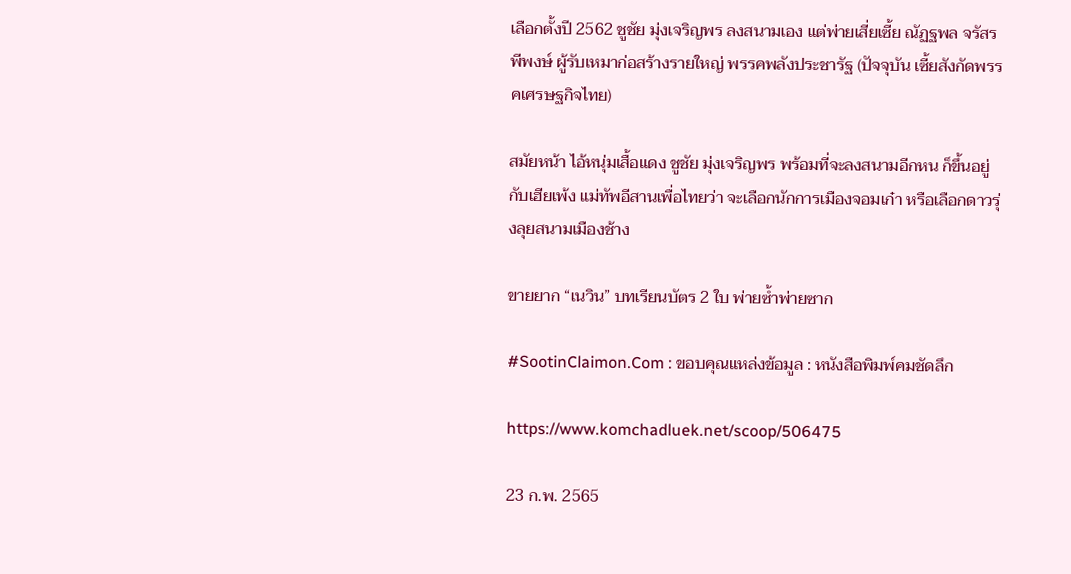เลือกตั้งปี 2562 ชูชัย มุ่งเจริญพร ลงสนามเอง แต่พ่ายเสี่ยเซี้ย ณัฏฐพล จรัสรพีพงษ์ ผู้รับเหมาก่อสร้างรายใหญ่ พรรคพลังประชารัฐ (ปัจจุบัน เซี้ยสังกัดพรรคเศรษฐกิจไทย)

สมัยหน้า ไอ้หนุ่มเสื้อแดง ชูชัย มุ่งเจริญพร พร้อมที่จะลงสนามอีกหน ก็ขึ้นอยู่กับเฮียเพ้ง แม่ทัพอีสานเพื่อไทยว่า จะเลือกนักการเมืองจอมเก๋า หรือเลือกดาวรุ่งลุยสนามเมืองช้าง

ขายยาก “เนวิน” บทเรียนบัตร 2 ใบ พ่ายซ้ำพ่ายซาก

#SootinClaimon.Com : ขอบคุณแหล่งข้อมูล : หนังสือพิมพ์คมชัดลึก

https://www.komchadluek.net/scoop/506475

23 ก.พ. 2565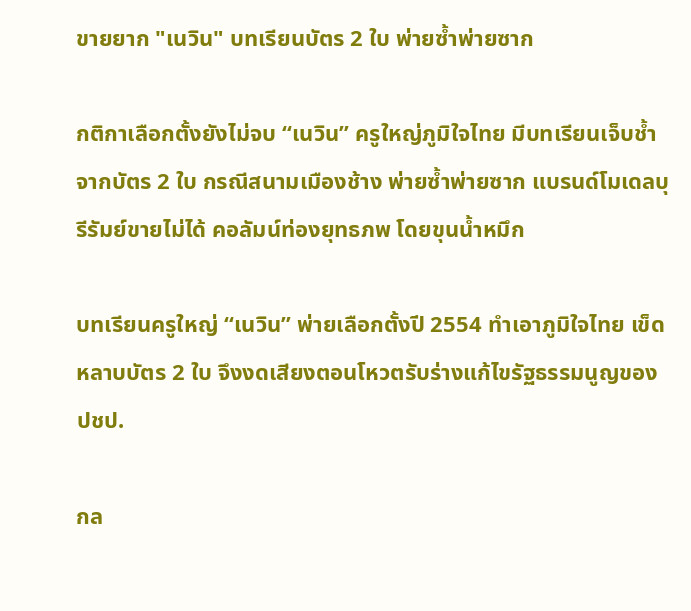ขายยาก "เนวิน" บทเรียนบัตร 2 ใบ พ่ายซ้ำพ่ายซาก

กติกาเลือกตั้งยังไม่จบ “เนวิน” ครูใหญ่ภูมิใจไทย มีบทเรียนเจ็บช้ำจากบัตร 2 ใบ กรณีสนามเมืองช้าง พ่ายซ้ำพ่ายซาก แบรนด์โมเดลบุรีรัมย์ขายไม่ได้ คอลัมน์ท่องยุทธภพ โดยขุนน้ำหมึก

บทเรียนครูใหญ่ “เนวิน” พ่ายเลือกตั้งปี 2554 ทำเอาภูมิใจไทย เข็ดหลาบบัตร 2 ใบ จึงงดเสียงตอนโหวตรับร่างแก้ไขรัฐธรรมนูญของ ปชป.

กล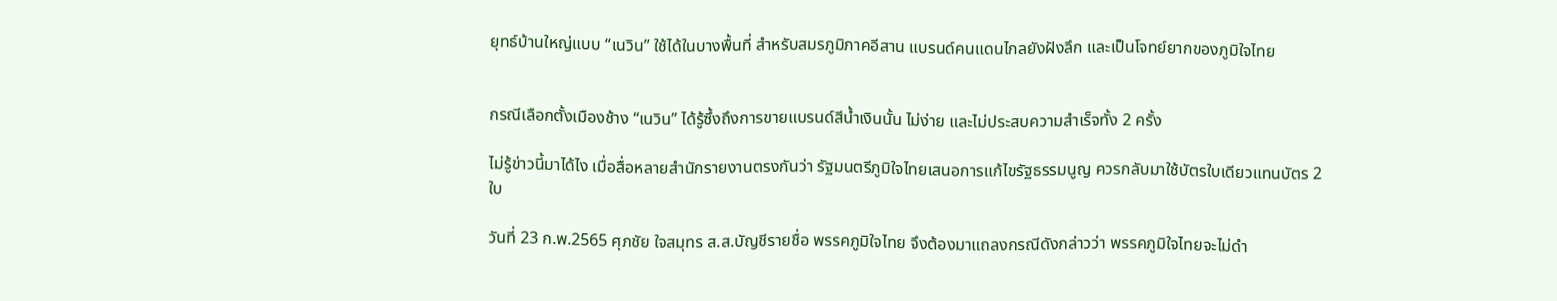ยุทธ์บ้านใหญ่แบบ “เนวิน” ใช้ได้ในบางพื้นที่ สำหรับสมรภูมิภาคอีสาน แบรนด์คนแดนไกลยังฝังลึก และเป็นโจทย์ยากของภูมิใจไทย


กรณีเลือกตั้งเมืองช้าง “เนวิน” ได้รู้ซึ้งถึงการขายแบรนด์สีน้ำเงินนั้น ไม่ง่าย และไม่ประสบความสำเร็จทั้ง 2 ครั้ง

ไม่รู้ข่าวนี้มาได้ไง เมื่อสื่อหลายสำนักรายงานตรงกันว่า รัฐมนตรีภูมิใจไทยเสนอการแก้ไขรัฐธรรมนูญ ควรกลับมาใช้บัตรใบเดียวแทนบัตร 2 ใบ

วันที่ 23 ก.พ.2565 ศุภชัย ใจสมุทร ส.ส.บัญชีรายชื่อ พรรคภูมิใจไทย จึงต้องมาแถลงกรณีดังกล่าวว่า พรรคภูมิใจไทยจะไม่ดำ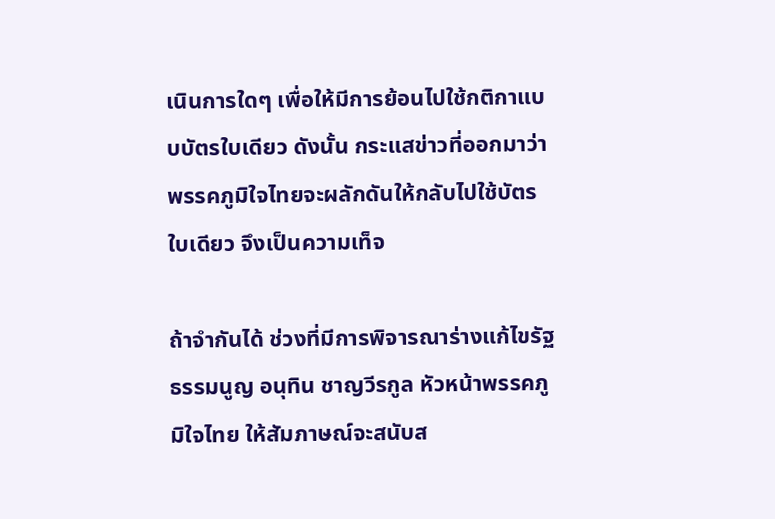เนินการใดๆ เพื่อให้มีการย้อนไปใช้กติกาแบบบัตรใบเดียว ดังนั้น กระแสข่าวที่ออกมาว่า พรรคภูมิใจไทยจะผลักดันให้กลับไปใช้บัตรใบเดียว จึงเป็นความเท็จ

ถ้าจำกันได้ ช่วงที่มีการพิจารณาร่างแก้ไขรัฐธรรมนูญ อนุทิน ชาญวีรกูล หัวหน้าพรรคภูมิใจไทย ให้สัมภาษณ์จะสนับส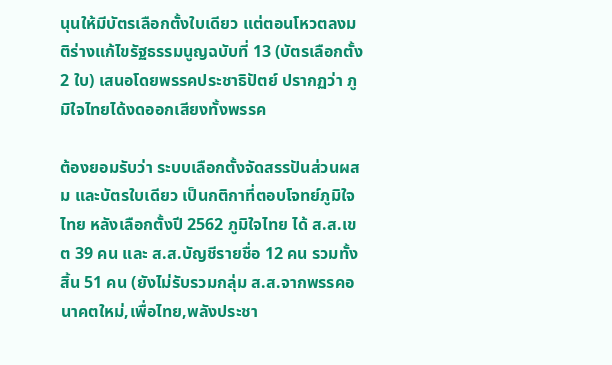นุนให้มีบัตรเลือกตั้งใบเดียว แต่ตอนโหวตลงมติร่างแก้ไขรัฐธรรมนูญฉบับที่ 13 (บัตรเลือกตั้ง 2 ใบ) เสนอโดยพรรคประชาธิปัตย์ ปรากฏว่า ภูมิใจไทยได้งดออกเสียงทั้งพรรค

ต้องยอมรับว่า ระบบเลือกตั้งจัดสรรปันส่วนผสม และบัตรใบเดียว เป็นกติกาที่ตอบโจทย์ภูมิใจไทย หลังเลือกตั้งปี 2562 ภูมิใจไทย ได้ ส.ส.เขต 39 คน และ ส.ส.บัญชีรายชื่อ 12 คน รวมทั้งสิ้น 51 คน (ยังไม่รับรวมกลุ่ม ส.ส.จากพรรคอนาคตใหม่,เพื่อไทย,พลังประชา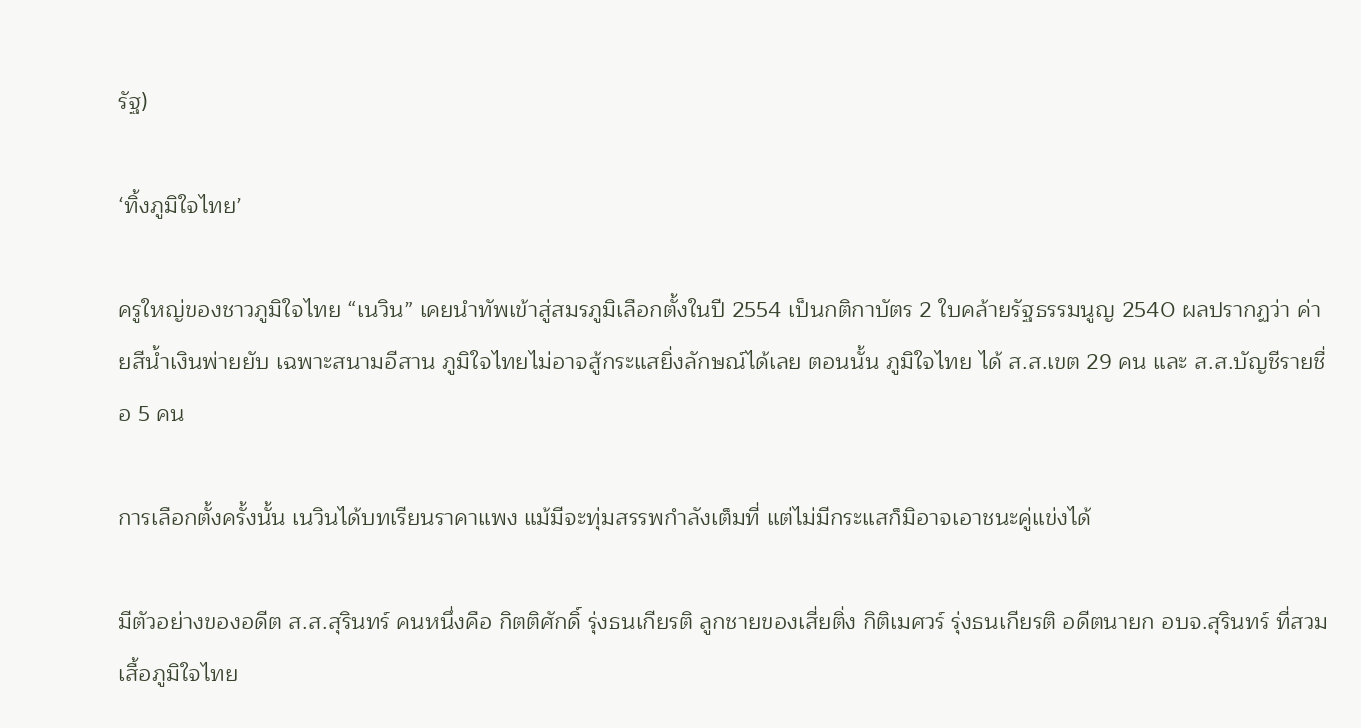รัฐ)

‘ทิ้งภูมิใจไทย’

ครูใหญ่ของชาวภูมิใจไทย “เนวิน” เคยนำทัพเข้าสู่สมรภูมิเลือกตั้งในปี 2554 เป็นกติกาบัตร 2 ใบคล้ายรัฐธรรมนูญ 2540 ผลปรากฏว่า ค่ายสีน้ำเงินพ่ายยับ เฉพาะสนามอีสาน ภูมิใจไทยไม่อาจสู้กระแสยิ่งลักษณ์ได้เลย ตอนนั้น ภูมิใจไทย ได้ ส.ส.เขต 29 คน และ ส.ส.บัญชีรายชื่อ 5 คน

การเลือกตั้งครั้งนั้น เนวินได้บทเรียนราคาแพง แม้มีจะทุ่มสรรพกำลังเต็มที่ แต่ไม่มีกระแสก็มิอาจเอาชนะคู่แข่งได้

มีตัวอย่างของอดีต ส.ส.สุรินทร์ คนหนึ่งคือ กิตติศักดิ์ รุ่งธนเกียรติ ลูกชายของเสี่ยติ่ง กิติเมศวร์ รุ่งธนเกียรติ อดีตนายก อบจ.สุรินทร์ ที่สวมเสื้อภูมิใจไทย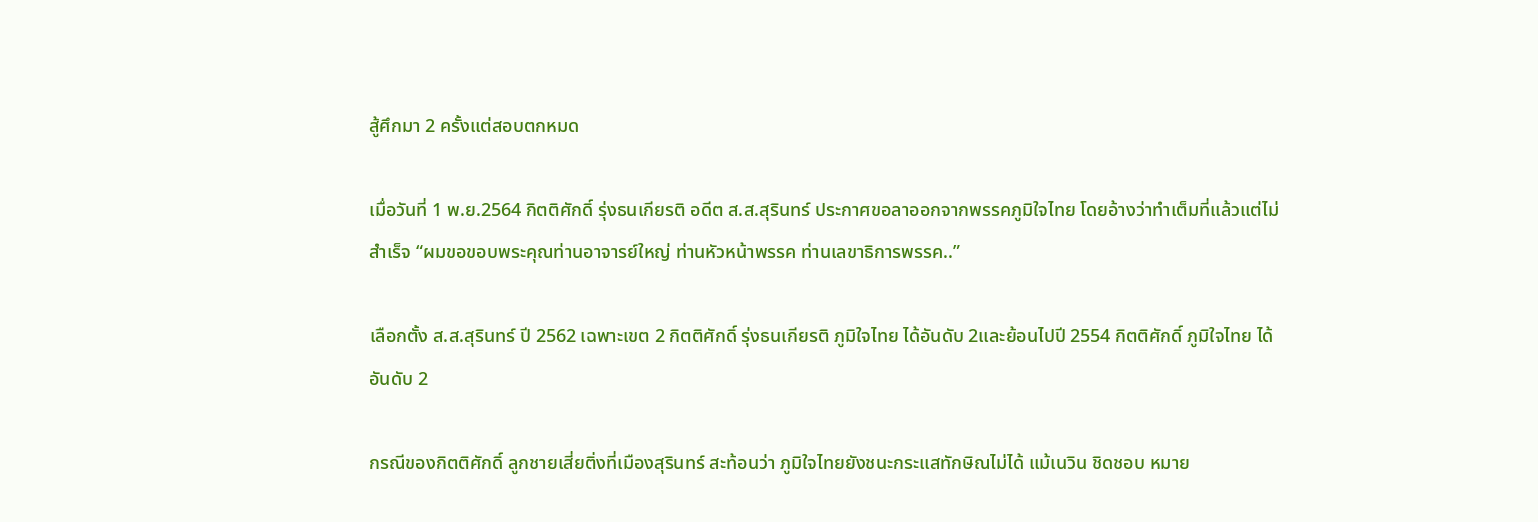สู้ศึกมา 2 ครั้งแต่สอบตกหมด

เมื่อวันที่ 1 พ.ย.2564 กิตติศักดิ์ รุ่งธนเกียรติ อดีต ส.ส.สุรินทร์ ประกาศขอลาออกจากพรรคภูมิใจไทย โดยอ้างว่าทำเต็มที่แล้วแต่ไม่สำเร็จ “ผมขอขอบพระคุณท่านอาจารย์ใหญ่ ท่านหัวหน้าพรรค ท่านเลขาธิการพรรค..”

เลือกตั้ง ส.ส.สุรินทร์ ปี 2562 เฉพาะเขต 2 กิตติศักดิ์ รุ่งธนเกียรติ ภูมิใจไทย ได้อันดับ 2และย้อนไปปี 2554 กิตติศักดิ์ ภูมิใจไทย ได้อันดับ 2

กรณีของกิตติศักดิ์ ลูกชายเสี่ยติ่งที่เมืองสุรินทร์ สะท้อนว่า ภูมิใจไทยยังชนะกระแสทักษิณไม่ได้ แม้เนวิน ชิดชอบ หมาย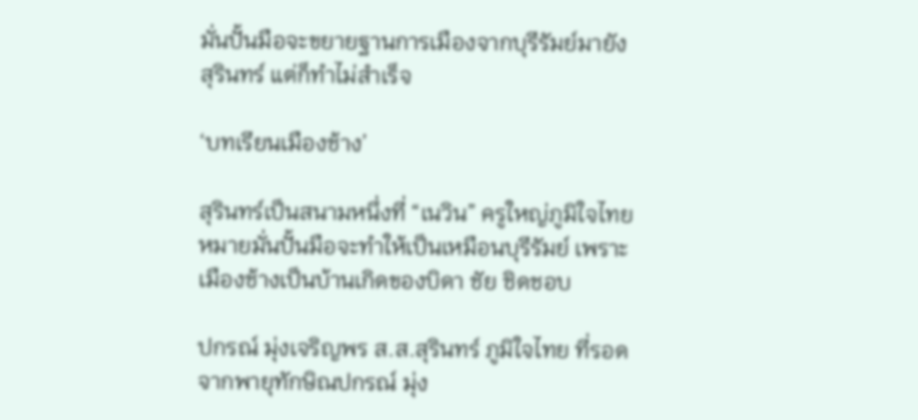มั่นปั้นมือจะขยายฐานการเมืองจากบุรีรัมย์มายังสุรินทร์ แต่ก็ทำไม่สำเร็จ

‘บทเรียนเมืองช้าง’

สุรินทร์เป็นสนามหนึ่งที่ “เนวิน” ครูใหญ่ภูมิใจไทย หมายมั่นปั้นมือจะทำให้เป็นเหมือนบุรีรัมย์ เพราะเมืองช้างเป็นบ้านเกิดของบิดา ชัย ชิดชอบ

ปกรณ์ มุ่งเจริญพร ส.ส.สุรินทร์ ภูมิใจไทย ที่รอดจากพายุทักษิณปกรณ์ มุ่ง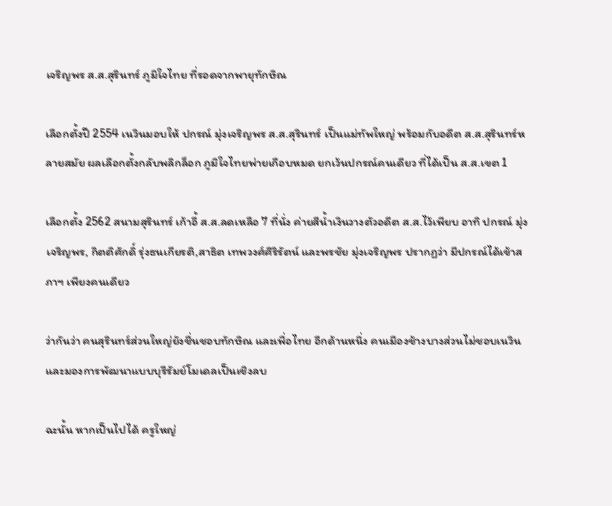เจริญพร ส.ส.สุรินทร์ ภูมิใจไทย ที่รอดจากพายุทักษิณ

เลือกตั้งปี 2554 เนวินมอบให้ ปกรณ์ มุ่งเจริญพร ส.ส.สุรินทร์ เป็นแม่ทัพใหญ่ พร้อมกับอดีต ส.ส.สุรินทร์หลายสมัย ผลเลือกตั้งกลับพลิกล็อก ภูมิใจไทยพ่ายเกือบหมด ยกเว้นปกรณ์คนเดียว ที่ได้เป็น ส.ส.เขต 1

เลือกตั้ง 2562 สนามสุรินทร์ เก้าอี้ ส.ส.ลดเหลือ 7 ที่นั่ง ค่ายสีน้ำเงินวางตัวอดีต ส.ส.ไว้เพียบ อาทิ ปกรณ์ มุ่งเจริญพร, กิตติศักดิ์ รุ่งธนเกียรติ,สาธิต เทพวงศ์ศิริรัตน์ และพรชัย มุ่งเจริญพร ปรากฏว่า มีปกรณ์ได้เข้าสภาฯ เพียงคนเดียว

ว่ากันว่า คนสุรินทร์ส่วนใหญ่ยังชื่นชอบทักษิณ และเพื่อไทย อีกด้านหนึ่ง คนเมืองช้างบางส่วนไม่ชอบเนวิน และมองการพัฒนาแบบบุรีรัมย์โมเดลเป็นเชิงลบ

ฉะนั้น หากเป็นไปได้ ครูใหญ่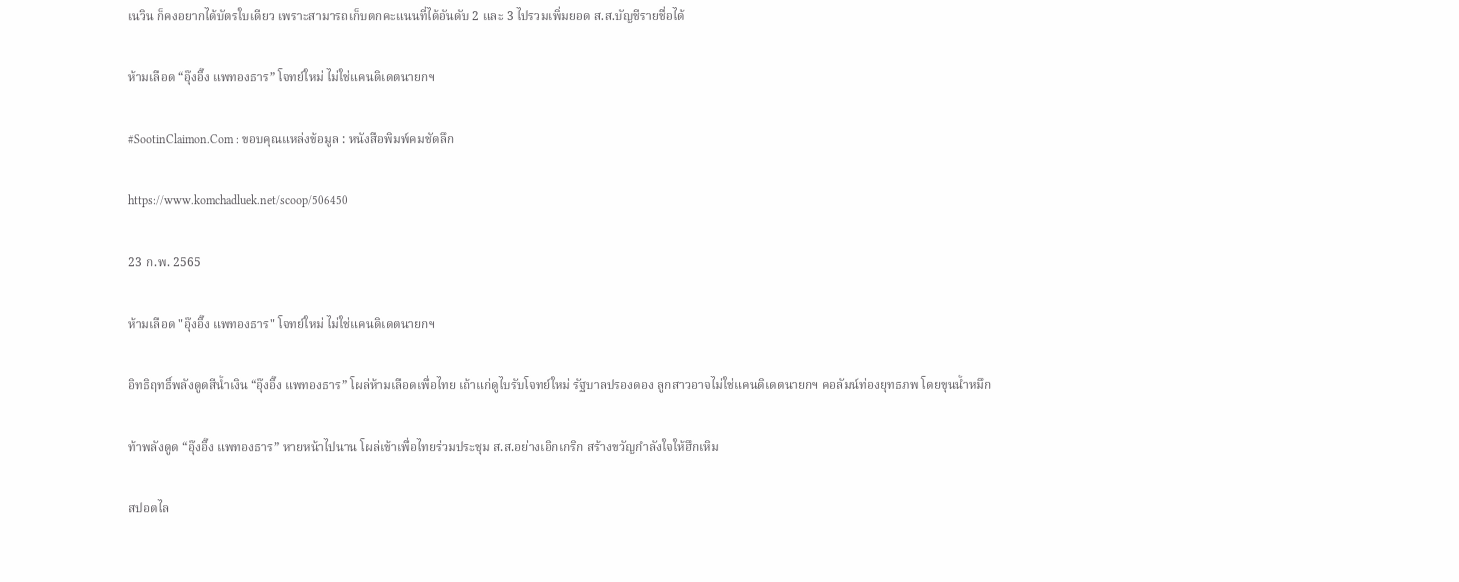เนวิน ก็คงอยากได้บัตรใบเดียว เพราะสามารถเก็บตกคะแนนที่ได้อันดับ 2 และ 3 ไปรวมเพิ่มยอด ส.ส.บัญชีรายชื่อได้

ห้ามเลือด “อุ๊งอิ๊ง แพทองธาร” โจทย์ใหม่ ไม่ใช่แคนดิเดตนายกฯ

#SootinClaimon.Com : ขอบคุณแหล่งข้อมูล : หนังสือพิมพ์คมชัดลึก

https://www.komchadluek.net/scoop/506450

23 ก.พ. 2565

ห้ามเลือด "อุ๊งอิ๊ง แพทองธาร" โจทย์ใหม่ ไม่ใช่แคนดิเดตนายกฯ

อิทธิฤทธิ์พลังดูดสีน้ำเงิน “อุ๊งอิ๊ง แพทองธาร” โผล่ห้ามเลือดเพื่อไทย เถ้าแก่ดูไบรับโจทย์ใหม่ รัฐบาลปรองดอง ลูกสาวอาจไม่ใช่แคนดิเดตนายกฯ คอลัมน์ท่องยุทธภพ โดยขุนน้ำหมึก

ท้าพลังดูด “อุ๊งอิ๊ง แพทองธาร” หายหน้าไปนาน โผล่เข้าเพื่อไทยร่วมประชุม ส.ส.อย่างเอิกเกริก สร้างขวัญกำลังใจให้ฮึกเหิม

สปอตไล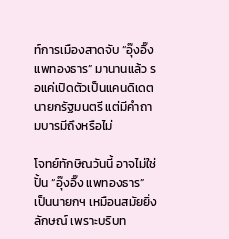ท์การเมืองสาดจับ “อุ๊งอิ๊ง แพทองธาร” มานานแล้ว รอแค่เปิดตัวเป็นแคนดิเดตนายกรัฐมนตรี แต่มีคำถามบารมีถึงหรือไม่

โจทย์ทักษิณวันนี้ อาจไม่ใช่ปั้น “อุ๊งอิ๊ง แพทองธาร” เป็นนายกฯ เหมือนสมัยยิ่งลักษณ์ เพราะบริบท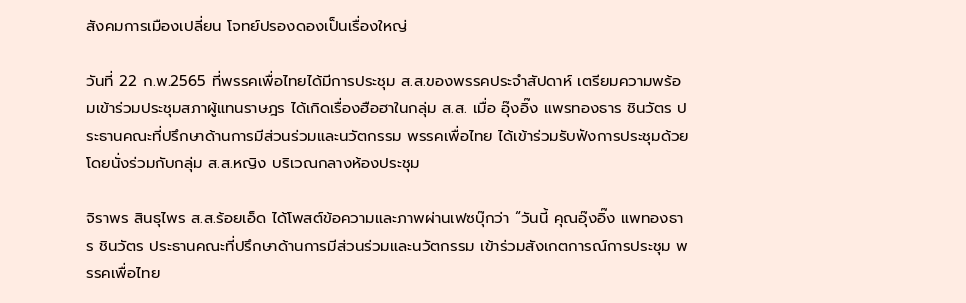สังคมการเมืองเปลี่ยน โจทย์ปรองดองเป็นเรื่องใหญ่

วันที่ 22 ก.พ.2565 ที่พรรคเพื่อไทยได้มีการประชุม ส.ส.ของพรรคประจำสัปดาห์ เตรียมความพร้อมเข้าร่วมประชุมสภาผู้แทนราษฎร ได้เกิดเรื่องฮือฮาในกลุ่ม ส.ส. เมื่อ อุ๊งอิ๊ง แพรทองธาร ชินวัตร ประธานคณะที่ปรึกษาด้านการมีส่วนร่วมและนวัตกรรม พรรคเพื่อไทย ได้เข้าร่วมรับฟังการประชุมด้วย โดยนั่งร่วมกับกลุ่ม ส.ส.หญิง บริเวณกลางห้องประชุม

จิราพร สินธุไพร ส.ส.ร้อยเอ็ด ได้โพสต์ข้อความและภาพผ่านเฟซบุ๊กว่า “วันนี้ คุณอุ๊งอิ๊ง แพทองธาร ชินวัตร ประธานคณะที่ปรึกษาด้านการมีส่วนร่วมและนวัตกรรม เข้าร่วมสังเกตการณ์การประชุม พรรคเพื่อไทย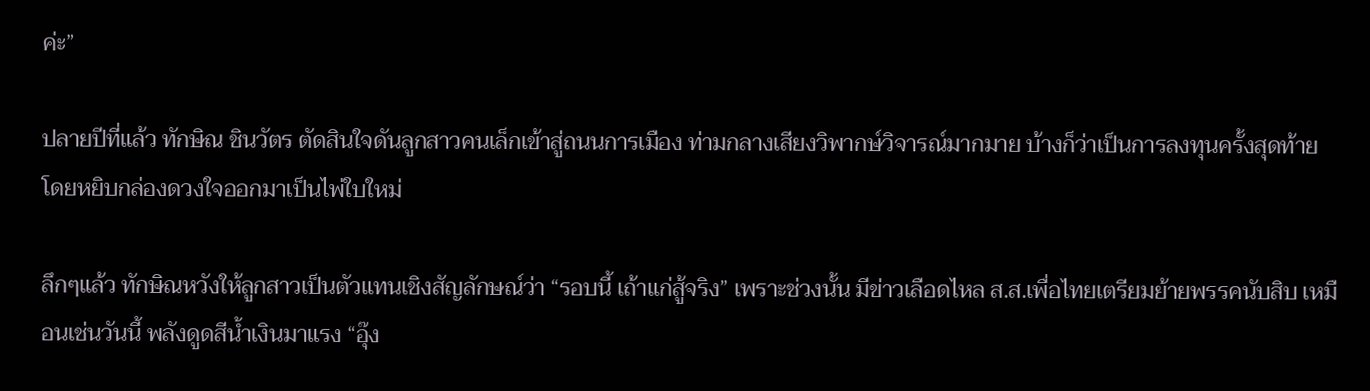ค่ะ”

ปลายปีที่แล้ว ทักษิณ ชินวัตร ตัดสินใจดันลูกสาวคนเล็กเข้าสู่ถนนการเมือง ท่ามกลางเสียงวิพากษ์วิจารณ์มากมาย บ้างก็ว่าเป็นการลงทุนครั้งสุดท้าย โดยหยิบกล่องดวงใจออกมาเป็นไพ่ใบใหม่

ลึกๆแล้ว ทักษิณหวังให้ลูกสาวเป็นตัวแทนเชิงสัญลักษณ์ว่า “รอบนี้ เถ้าแก่สู้จริง” เพราะช่วงนั้น มีข่าวเลือดไหล ส.ส.เพื่อไทยเตรียมย้ายพรรคนับสิบ เหมือนเช่นวันนี้ พลังดูดสีน้ำเงินมาแรง “อุ๊ง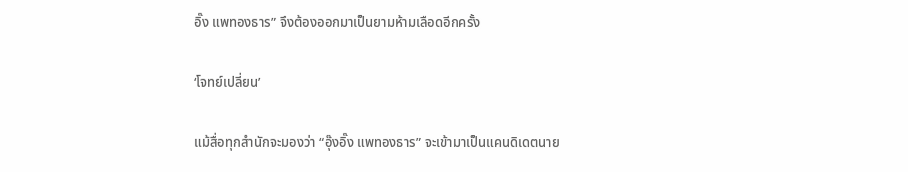อิ๊ง แพทองธาร” จึงต้องออกมาเป็นยามห้ามเลือดอีกครั้ง

‘โจทย์เปลี่ยน’

แม้สื่อทุกสำนักจะมองว่า “อุ๊งอิ๊ง แพทองธาร” จะเข้ามาเป็นแคนดิเดตนาย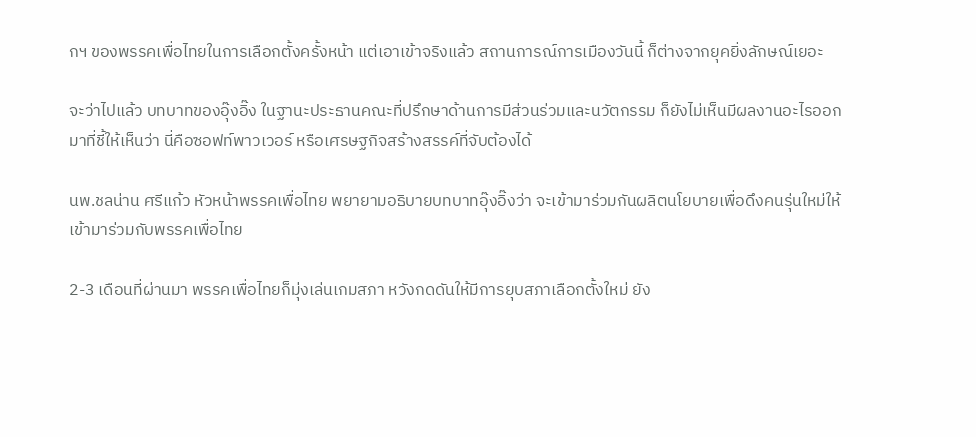กฯ ของพรรคเพื่อไทยในการเลือกตั้งครั้งหน้า แต่เอาเข้าจริงแล้ว สถานการณ์การเมืองวันนี้ ก็ต่างจากยุคยิ่งลักษณ์เยอะ

จะว่าไปแล้ว บทบาทของอุ๊งอิ๊ง ในฐานะประธานคณะที่ปรึกษาด้านการมีส่วนร่วมและนวัตกรรม ก็ยังไม่เห็นมีผลงานอะไรออกมาที่ชี้ให้เห็นว่า นี่คือซอฟท์พาวเวอร์ หรือเศรษฐกิจสร้างสรรค์ที่จับต้องได้

นพ.ชลน่าน ศรีแก้ว หัวหน้าพรรคเพื่อไทย พยายามอธิบายบทบาทอุ๊งอิ๊งว่า จะเข้ามาร่วมกันผลิตนโยบายเพื่อดึงคนรุ่นใหม่ให้เข้ามาร่วมกับพรรคเพื่อไทย

2-3 เดือนที่ผ่านมา พรรคเพื่อไทยก็มุ่งเล่นเกมสภา หวังกดดันให้มีการยุบสภาเลือกตั้งใหม่ ยัง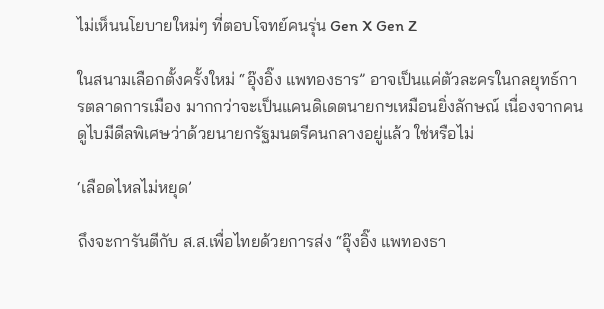ไม่เห็นนโยบายใหม่ๆ ที่ตอบโจทย์คนรุ่น Gen X Gen Z

ในสนามเลือกตั้งครั้งใหม่ “อุ๊งอิ๊ง แพทองธาร” อาจเป็นแค่ตัวละครในกลยุทธ์การตลาดการเมือง มากกว่าจะเป็นแคนดิเดตนายกฯเหมือนยิ่งลักษณ์ เนื่องจากคนดูไบมีดีลพิเศษว่าด้วยนายกรัฐมนตรีคนกลางอยู่แล้ว ใช่หรือไม่

‘เลือดไหลไม่หยุด’

ถึงจะการันตีกับ ส.ส.เพื่อไทยด้วยการส่ง “อุ๊งอิ๊ง แพทองธา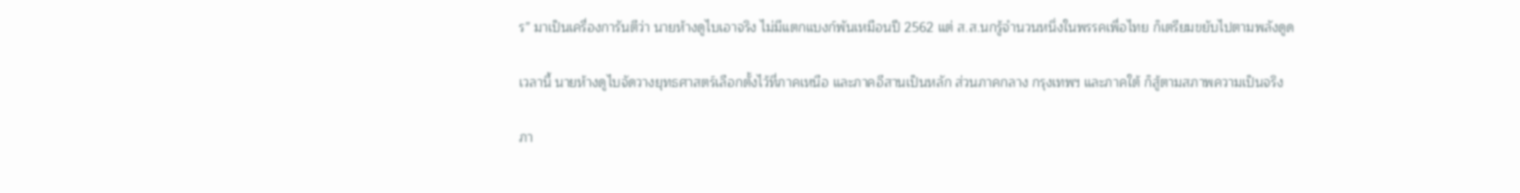ร” มาเป็นเครื่องการันตีว่า นายห้างดูไบเอาจริง ไม่มีแตกแบงก์พันเหมือนปี 2562 แต่ ส.ส.นกรู้จำนวนหนึ่งในพรรคเพื่อไทย ก็เตรียมขยับไปตามพลังดูด

เวลานี้ นายห้างดูไบจัดวางยุทธศาสตร์เลือกตั้งไว้ที่ภาคเหนือ และภาคอีสานเป็นหลัก ส่วนภาคกลาง กรุงเทพฯ และภาคใต้ ก็สู้ตามสภาพความเป็นจริง

ภา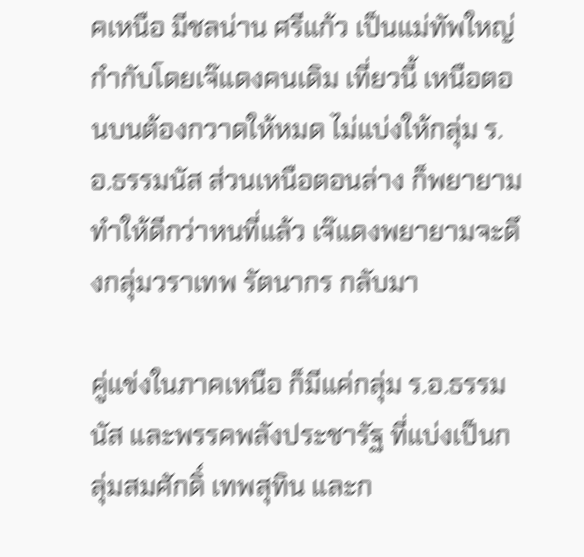คเหนือ มีชลน่าน ศรีแก้ว เป็นแม่ทัพใหญ่ กำกับโดยเจ๊แดงคนเดิม เที่ยวนี้ เหนือตอนบนต้องกวาดให้หมด ไม่แบ่งให้กลุ่ม ร.อ.ธรรมนัส ส่วนเหนือตอนล่าง ก็พยายามทำให้ดีกว่าหนที่แล้ว เจ๊แดงพยายามจะดึงกลุ่มวราเทพ รัตนากร กลับมา

คู่แข่งในภาคเหนือ ก็มีแค่กลุ่ม ร.อ.ธรรมนัส และพรรคพลังประชารัฐ ที่แบ่งเป็นกลุ่มสมศักดิ์ เทพสุทิน และก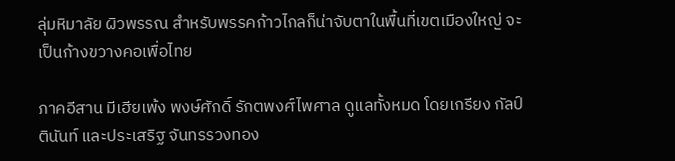ลุ่มหิมาลัย ผิวพรรณ สำหรับพรรคก้าวไกลก็น่าจับตาในพื้นที่เขตเมืองใหญ่ จะเป็นก้างขวางคอเพื่อไทย

ภาคอีสาน มีเฮียเพ้ง พงษ์ศักดิ์ รักตพงศ์ไพศาล ดูแลทั้งหมด โดยเกรียง กัลป์ตินันท์ และประเสริฐ จันทรรวงทอง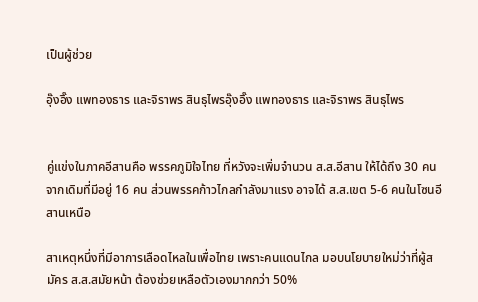เป็นผู้ช่วย

อุ๊งอิ๊ง แพทองธาร และจิราพร สินธุไพรอุ๊งอิ๊ง แพทองธาร และจิราพร สินธุไพร


คู่แข่งในภาคอีสานคือ พรรคภูมิใจไทย ที่หวังจะเพิ่มจำนวน ส.ส.อีสาน ให้ได้ถึง 30 คน จากเดิมที่มีอยู่ 16 คน ส่วนพรรคก้าวไกลกำลังมาแรง อาจได้ ส.ส.เขต 5-6 คนในโซนอีสานเหนือ

สาเหตุหนึ่งที่มีอาการเลือดไหลในเพื่อไทย เพราะคนแดนไกล มอบนโยบายใหม่ว่าที่ผู้สมัคร ส.ส.สมัยหน้า ต้องช่วยเหลือตัวเองมากกว่า 50%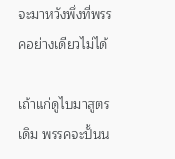จะมาหวังพึ่งที่พรรคอย่างเดียวไม่ได้

เถ้าแก่ดูไบมาสูตรเดิม พรรคจะปั้นน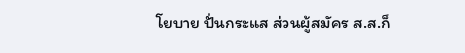โยบาย ปั่นกระแส ส่วนผู้สมัคร ส.ส.ก็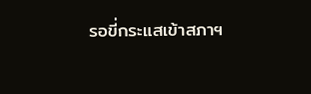รอขี่กระแสเข้าสภาฯ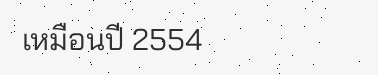เหมือนปี 2554